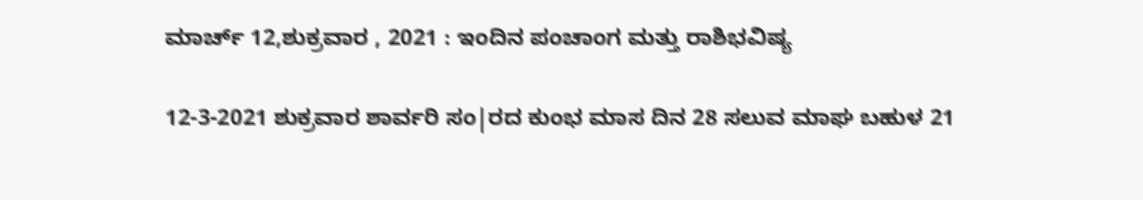ಮಾರ್ಚ್ 12,ಶುಕ್ರವಾರ , 2021 : ಇಂದಿನ ಪಂಚಾಂಗ ಮತ್ತು ರಾಶಿಭವಿಷ್ಯ

12-3-2021 ಶುಕ್ರವಾರ ಶಾರ್ವರಿ ಸಂ|ರದ ಕುಂಭ‌ ಮಾಸ‌ ದಿನ 28 ಸಲುವ ಮಾಘ ಬಹುಳ 21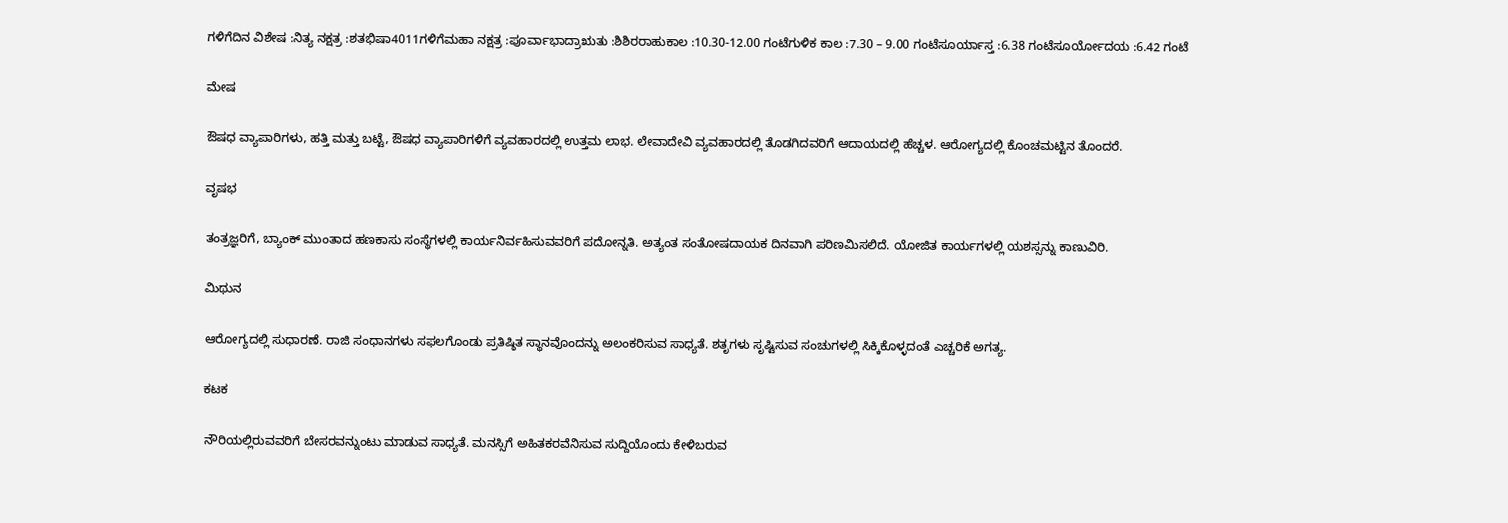ಗಳಿಗೆದಿನ ವಿಶೇಷ :ನಿತ್ಯ ನಕ್ಷತ್ರ :ಶತಭಿಷಾ4011ಗಳಿಗೆಮಹಾ ನಕ್ಷತ್ರ :ಪೂರ್ವಾಭಾದ್ರಾಋತು :ಶಿಶಿರರಾಹುಕಾಲ :10.30-12.00 ಗಂಟೆಗುಳಿಕ ಕಾಲ :7.30 – 9.00 ಗಂಟೆಸೂರ್ಯಾಸ್ತ :6.38 ಗಂಟೆಸೂರ್ಯೋದಯ :6.42 ಗಂಟೆ

ಮೇಷ

ಔಷಧ ವ್ಯಾಪಾರಿಗಳು, ಹತ್ತಿ ಮತ್ತು ಬಟ್ಟೆ, ಔಷಧ ವ್ಯಾಪಾರಿಗಳಿಗೆ ವ್ಯವಹಾರದಲ್ಲಿ ಉತ್ತಮ ಲಾಭ. ಲೇವಾದೇವಿ ವ್ಯವಹಾರದಲ್ಲಿ ತೊಡಗಿದವರಿಗೆ ಆದಾಯದಲ್ಲಿ ಹೆಚ್ಚಳ. ಆರೋಗ್ಯದಲ್ಲಿ ಕೊಂಚಮಟ್ಟಿನ ತೊಂದರೆ.

ವೃಷಭ

ತಂತ್ರಜ್ಞರಿಗೆ, ಬ್ಯಾಂಕ್ ಮುಂತಾದ ಹಣಕಾಸು ಸಂಸ್ಥೆಗಳಲ್ಲಿ ಕಾರ್ಯನಿರ್ವಹಿಸುವವರಿಗೆ ಪದೋನ್ನತಿ. ಅತ್ಯಂತ ಸಂತೋಷದಾಯಕ ದಿನವಾಗಿ ಪರಿಣಮಿಸಲಿದೆ. ಯೋಜಿತ ಕಾರ್ಯಗಳಲ್ಲಿ ಯಶಸ್ಸನ್ನು ಕಾಣುವಿರಿ.

ಮಿಥುನ

ಆರೋಗ್ಯದಲ್ಲಿ ಸುಧಾರಣೆ. ರಾಜಿ ಸಂಧಾನಗಳು ಸಫಲಗೊಂಡು ಪ್ರತಿಷ್ಠಿತ ಸ್ಥಾನವೊಂದನ್ನು ಅಲಂಕರಿಸುವ ಸಾಧ್ಯತೆ. ಶತೃಗಳು ಸೃಷ್ಟಿಸುವ ಸಂಚುಗಳಲ್ಲಿ ಸಿಕ್ಕಿಕೊಳ್ಳದಂತೆ ಎಚ್ಚರಿಕೆ ಅಗತ್ಯ.

ಕಟಕ

ನೌರಿಯಲ್ಲಿರುವವರಿಗೆ ಬೇಸರವನ್ನುಂಟು ಮಾಡುವ ಸಾಧ್ಯತೆ. ಮನಸ್ಸಿಗೆ ಅಹಿತಕರವೆನಿಸುವ ಸುದ್ದಿಯೊಂದು ಕೇಳಿಬರುವ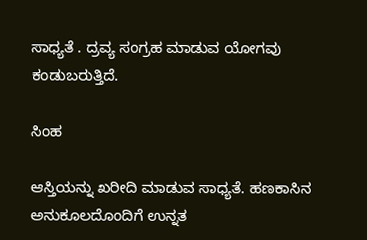ಸಾಧ್ಯತೆ . ದ್ರವ್ಯ ಸಂಗ್ರಹ ಮಾಡುವ ಯೋಗವು ಕಂಡುಬರುತ್ತಿದೆ.

ಸಿಂಹ

ಆಸ್ತಿಯನ್ನು ಖರೀದಿ ಮಾಡುವ ಸಾಧ್ಯತೆ. ಹಣಕಾಸಿನ ಅನುಕೂಲದೊಂದಿಗೆ ಉನ್ನತ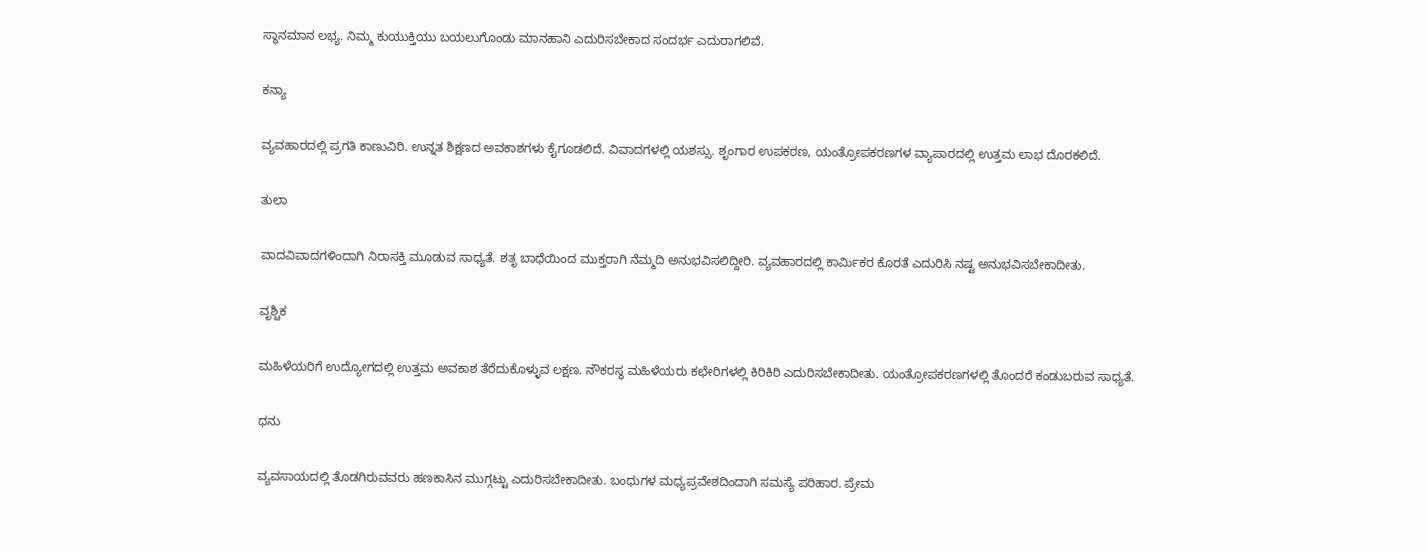ಸ್ಥಾನಮಾನ ಲಭ್ಯ. ನಿಮ್ಮ ಕುಯುಕ್ತಿಯು ಬಯಲುಗೊಂಡು ಮಾನಹಾನಿ ಎದುರಿಸಬೇಕಾದ ಸಂದರ್ಭ ಎದುರಾಗಲಿವೆ.

ಕನ್ಯಾ

ವ್ಯವಹಾರದಲ್ಲಿ ಪ್ರಗತಿ ಕಾಣುವಿರಿ. ಉನ್ನತ ಶಿಕ್ಷಣದ ಅವಕಾಶಗಳು ಕೈಗೂಡಲಿದೆ. ವಿವಾದಗಳಲ್ಲಿ ಯಶಸ್ಸು. ಶೃಂಗಾರ ಉಪಕರಣ, ಯಂತ್ರೋಪಕರಣಗಳ ವ್ಯಾಪಾರದಲ್ಲಿ ಉತ್ತಮ ಲಾಭ ದೊರಕಲಿದೆ.

ತುಲಾ

ವಾದವಿವಾದಗಳಿಂದಾಗಿ ನಿರಾಸಕ್ತಿ ಮೂಡುವ ಸಾಧ್ಯತೆ. ಶತೃ ಬಾಧೆಯಿಂದ ಮುಕ್ತರಾಗಿ ನೆಮ್ಮದಿ ಅನುಭವಿಸಲಿದ್ದೀರಿ. ವ್ಯವಹಾರದಲ್ಲಿ ಕಾರ್ಮಿಕರ ಕೊರತೆ ಎದುರಿಸಿ ನಷ್ಟ ಅನುಭವಿಸಬೇಕಾದೀತು.

ವೃಶ್ಚಿಕ

ಮಹಿಳೆಯರಿಗೆ ಉದ್ಯೋಗದಲ್ಲಿ ಉತ್ತಮ ಅವಕಾಶ ತೆರೆದುಕೊಳ್ಳುವ ಲಕ್ಷಣ. ನೌಕರಸ್ಥ ಮಹಿಳೆಯರು ಕಛೇರಿಗಳಲ್ಲಿ ಕಿರಿಕಿರಿ ಎದುರಿಸಬೇಕಾದೀತು. ಯಂತ್ರೋಪಕರಣಗಳಲ್ಲಿ ತೊಂದರೆ ಕಂಡುಬರುವ ಸಾಧ್ಯತೆ.

ಧನು

ವ್ಯವಸಾಯದಲ್ಲಿ ತೊಡಗಿರುವವರು ಹಣಕಾಸಿನ ಮುಗ್ಗಟ್ಟು ಎದುರಿಸಬೇಕಾದೀತು. ಬಂಧುಗಳ ಮಧ್ಯಪ್ರವೇಶದಿಂದಾಗಿ ಸಮಸ್ಯೆ ಪರಿಹಾರ. ಪ್ರೇಮ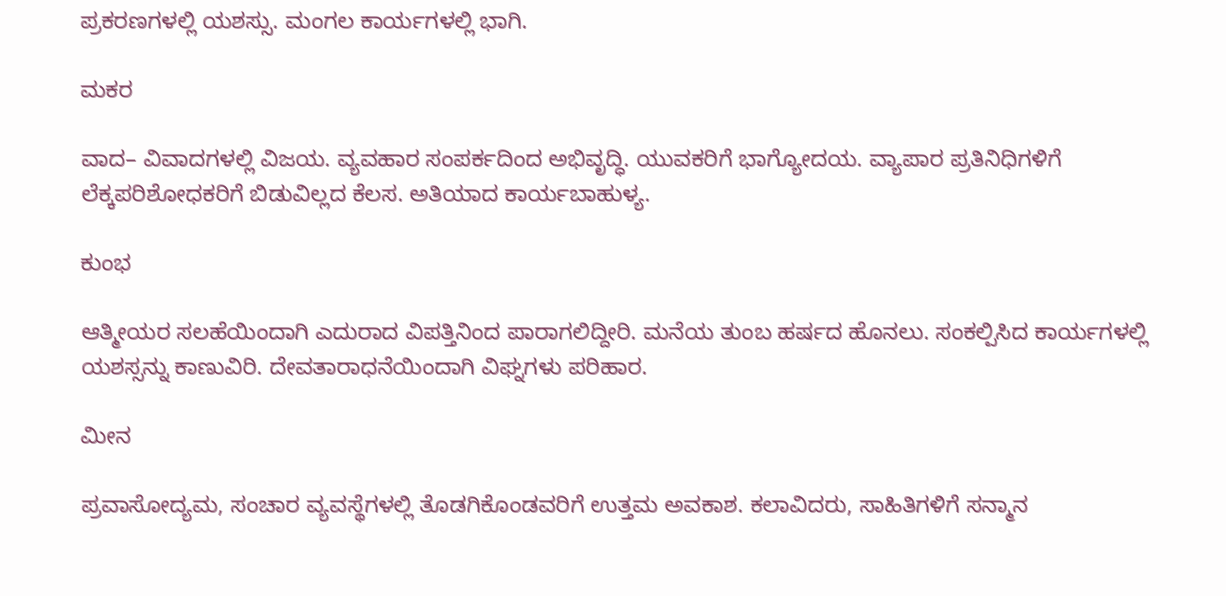ಪ್ರಕರಣಗಳಲ್ಲಿ ಯಶಸ್ಸು. ಮಂಗಲ ಕಾರ್ಯಗಳಲ್ಲಿ ಭಾಗಿ.

ಮಕರ

ವಾದ– ವಿವಾದಗಳಲ್ಲಿ ವಿಜಯ. ವ್ಯವಹಾರ ಸಂಪರ್ಕದಿಂದ ಅಭಿವೃದ್ಧಿ. ಯುವಕರಿಗೆ ಭಾಗ್ಯೋದಯ. ವ್ಯಾಪಾರ ಪ್ರತಿನಿಧಿಗಳಿಗೆ ಲೆಕ್ಕಪರಿಶೋಧಕರಿಗೆ ಬಿಡುವಿಲ್ಲದ ಕೆಲಸ. ಅತಿಯಾದ ಕಾರ್ಯಬಾಹುಳ್ಯ.

ಕುಂಭ

ಆತ್ಮೀಯರ ಸಲಹೆಯಿಂದಾಗಿ ಎದುರಾದ ವಿಪತ್ತಿನಿಂದ ಪಾರಾಗಲಿದ್ದೀರಿ. ಮನೆಯ ತುಂಬ ಹರ್ಷದ ಹೊನಲು. ಸಂಕಲ್ಪಿಸಿದ ಕಾರ್ಯಗಳಲ್ಲಿ ಯಶಸ್ಸನ್ನು ಕಾಣುವಿರಿ. ದೇವತಾರಾಧನೆಯಿಂದಾಗಿ ವಿಘ್ನಗಳು ಪರಿಹಾರ.

ಮೀನ

ಪ್ರವಾಸೋದ್ಯಮ, ಸಂಚಾರ ವ್ಯವಸ್ಥೆಗಳಲ್ಲಿ ತೊಡಗಿಕೊಂಡವರಿಗೆ ಉತ್ತಮ ಅವಕಾಶ. ಕಲಾವಿದರು, ಸಾಹಿತಿಗಳಿಗೆ ಸನ್ಮಾನ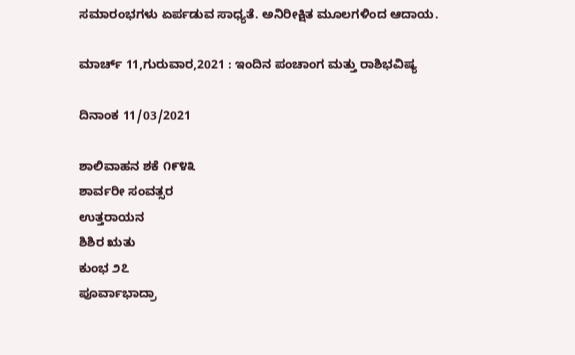ಸಮಾರಂಭಗಳು ಏರ್ಪಡುವ ಸಾಧ್ಯತೆ. ಅನಿರೀಕ್ಷಿತ ಮೂಲಗಳಿಂದ ಆದಾಯ.

ಮಾರ್ಚ್ 11,ಗುರುವಾರ,2021 : ಇಂದಿನ ಪಂಚಾಂಗ ಮತ್ತು ರಾಶಿಭವಿಷ್ಯ

ದಿನಾಂಕ 11/03/2021

ಶಾಲಿವಾಹನ ಶಕೆ ೧೯೪೩
ಶಾರ್ವರೀ ಸಂವತ್ಸರ
ಉತ್ತರಾಯನ
ಶಿಶಿರ ಋತು
ಕುಂಭ ೨೭
ಪೂರ್ವಾಭಾದ್ರಾ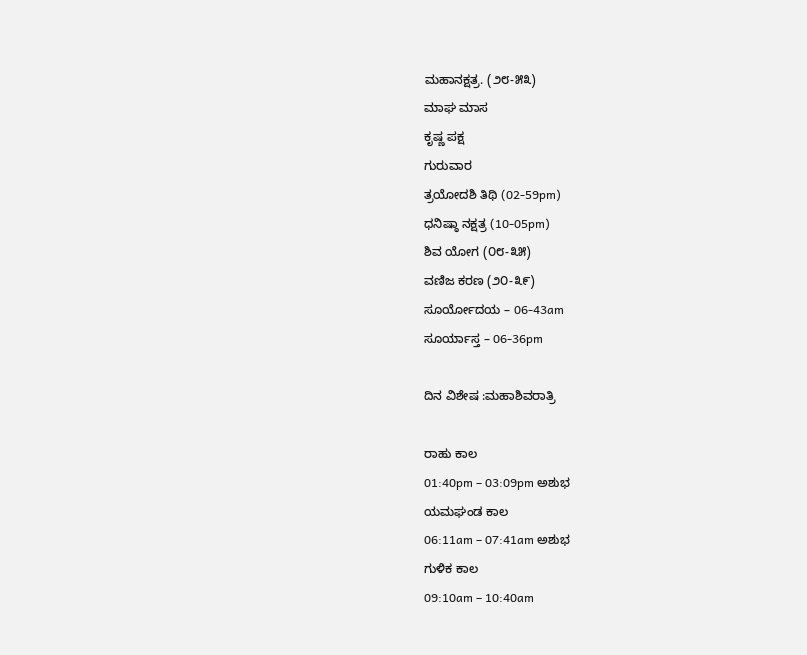ಮಹಾನಕ್ಷತ್ರ. (೨೮-೫೩)
ಮಾಘ ಮಾಸ
ಕೃಷ್ಣ ಪಕ್ಷ
ಗುರುವಾರ
ತ್ರಯೋದಶಿ ತಿಥಿ (02-59pm)
ಧನಿಷ್ಠಾ ನಕ್ಷತ್ರ (10-05pm)
ಶಿವ ಯೋಗ (೦೮-೩೫)
ವಣಿಜ ಕರಣ (೨೦-೩೯)
ಸೂರ್ಯೋದಯ – 06-43am
ಸೂರ್ಯಾಸ್ತ – 06-36pm

ದಿನ ವಿಶೇಷ :ಮಹಾಶಿವರಾತ್ರಿ

ರಾಹು ಕಾಲ
01:40pm – 03:09pm ಅಶುಭ
ಯಮಘಂಡ ಕಾಲ
06:11am – 07:41am ಅಶುಭ
ಗುಳಿಕ ಕಾಲ
09:10am – 10:40am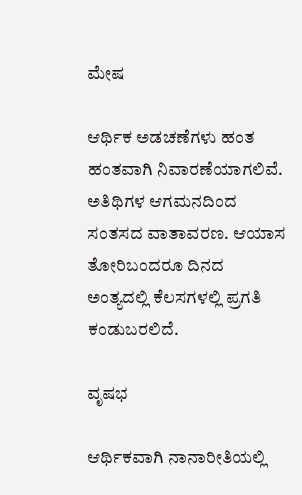ಮೇಷ

ಆರ್ಥಿಕ ಅಡಚಣೆಗಳು ಹಂತ ಹಂತವಾಗಿ ನಿವಾರಣೆಯಾಗಲಿವೆ. ಅತಿಥಿಗಳ ಆಗಮನದಿಂದ ಸಂತಸದ ವಾತಾವರಣ. ಆಯಾಸ ತೋರಿಬಂದರೂ ದಿನದ ಅಂತ್ಯದಲ್ಲಿ ಕೆಲಸಗಳಲ್ಲಿ ಪ್ರಗತಿ ಕಂಡುಬರಲಿದೆ.

ವೃಷಭ

ಆರ್ಥಿಕವಾಗಿ ನಾನಾರೀತಿಯಲ್ಲಿ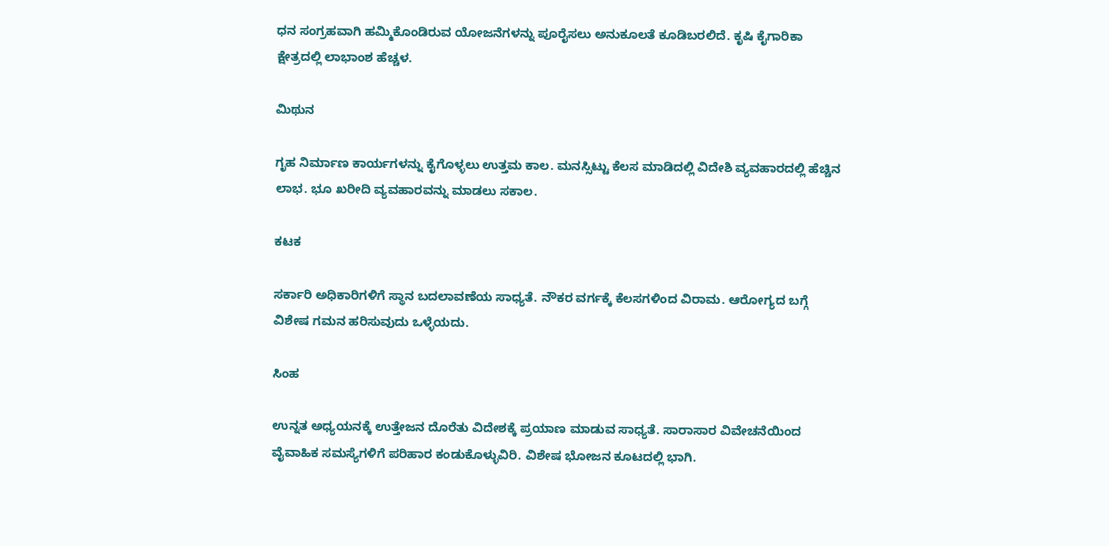ಧನ ಸಂಗ್ರಹವಾಗಿ ಹಮ್ಮಿಕೊಂಡಿರುವ ಯೋಜನೆಗಳನ್ನು ಪೂರೈಸಲು ಅನುಕೂಲತೆ ಕೂಡಿಬರಲಿದೆ. ಕೃಷಿ ಕೈಗಾರಿಕಾ ಕ್ಷೇತ್ರದಲ್ಲಿ ಲಾಭಾಂಶ ಹೆಚ್ಚಳ.

ಮಿಥುನ

ಗೃಹ ನಿರ್ಮಾಣ ಕಾರ್ಯಗಳನ್ನು ಕೈಗೊಳ್ಳಲು ಉತ್ತಮ ಕಾಲ. ಮನಸ್ಸಿಟ್ಟು ಕೆಲಸ ಮಾಡಿದಲ್ಲಿ ವಿದೇಶಿ ವ್ಯವಹಾರದಲ್ಲಿ ಹೆಚ್ಚಿನ ಲಾಭ. ಭೂ ಖರೀದಿ ವ್ಯವಹಾರವನ್ನು ಮಾಡಲು ಸಕಾಲ.

ಕಟಕ

ಸರ್ಕಾರಿ ಅಧಿಕಾರಿಗಳಿಗೆ ಸ್ಥಾನ ಬದಲಾವಣೆಯ ಸಾಧ್ಯತೆ. ನೌಕರ ವರ್ಗಕ್ಕೆ ಕೆಲಸಗಳಿಂದ ವಿರಾಮ. ಆರೋಗ್ಯದ ಬಗ್ಗೆ ವಿಶೇಷ ಗಮನ ಹರಿಸುವುದು ಒಳ್ಳೆಯದು.

ಸಿಂಹ

ಉನ್ನತ ಅಧ್ಯಯನಕ್ಕೆ ಉತ್ತೇಜನ ದೊರೆತು ವಿದೇಶಕ್ಕೆ ಪ್ರಯಾಣ ಮಾಡುವ ಸಾಧ್ಯತೆ. ಸಾರಾಸಾರ ವಿವೇಚನೆಯಿಂದ ವೈವಾಹಿಕ ಸಮಸ್ಯೆಗಳಿಗೆ ಪರಿಹಾರ ಕಂಡುಕೊಳ್ಳುವಿರಿ. ವಿಶೇಷ ಭೋಜನ ಕೂಟದಲ್ಲಿ ಭಾಗಿ.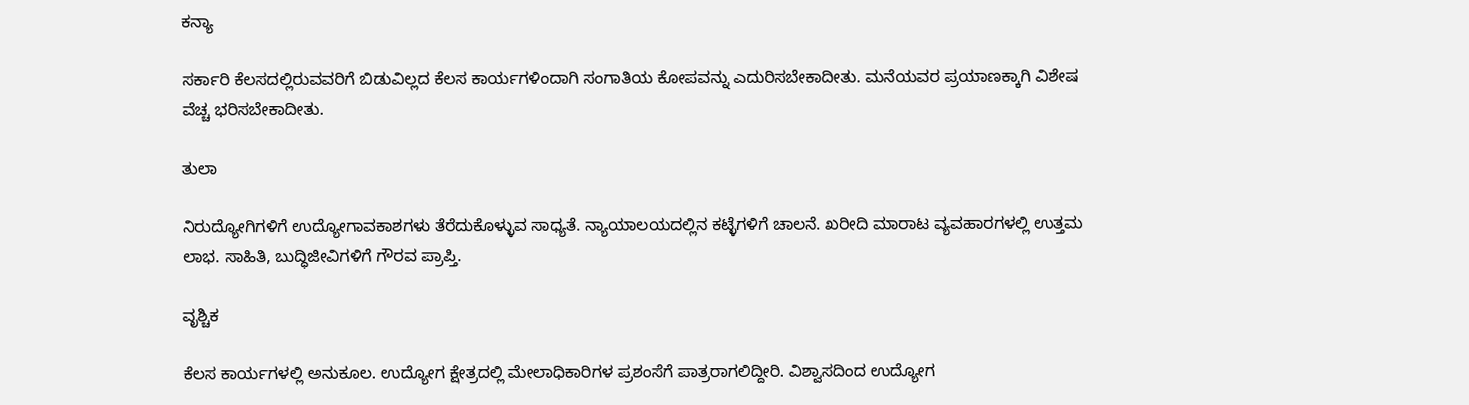ಕನ್ಯಾ

ಸರ್ಕಾರಿ ಕೆಲಸದಲ್ಲಿರುವವರಿಗೆ ಬಿಡುವಿಲ್ಲದ ಕೆಲಸ ಕಾರ್ಯಗಳಿಂದಾಗಿ ಸಂಗಾತಿಯ ಕೋಪವನ್ನು ಎದುರಿಸಬೇಕಾದೀತು. ಮನೆಯವರ ಪ್ರಯಾಣಕ್ಕಾಗಿ ವಿಶೇಷ ವೆಚ್ಚ ಭರಿಸಬೇಕಾದೀತು.

ತುಲಾ

ನಿರುದ್ಯೋಗಿಗಳಿಗೆ ಉದ್ಯೋಗಾವಕಾಶಗಳು ತೆರೆದುಕೊಳ್ಳುವ ಸಾಧ್ಯತೆ. ನ್ಯಾಯಾಲಯದಲ್ಲಿನ ಕಟ್ಳೆಗಳಿಗೆ ಚಾಲನೆ. ಖರೀದಿ ಮಾರಾಟ ವ್ಯವಹಾರಗಳಲ್ಲಿ ಉತ್ತಮ ಲಾಭ. ಸಾಹಿತಿ, ಬುದ್ಧಿಜೀವಿಗಳಿಗೆ ಗೌರವ ಪ್ರಾಪ್ತಿ.

ವೃಶ್ಚಿಕ

ಕೆಲಸ ಕಾರ್ಯಗಳಲ್ಲಿ ಅನುಕೂಲ. ಉದ್ಯೋಗ ಕ್ಷೇತ್ರದಲ್ಲಿ ಮೇಲಾಧಿಕಾರಿಗಳ ಪ್ರಶಂಸೆಗೆ ಪಾತ್ರರಾಗಲಿದ್ದೀರಿ. ವಿಶ್ವಾಸದಿಂದ ಉದ್ಯೋಗ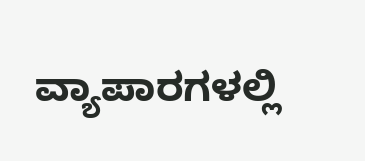ವ್ಯಾಪಾರಗಳಲ್ಲಿ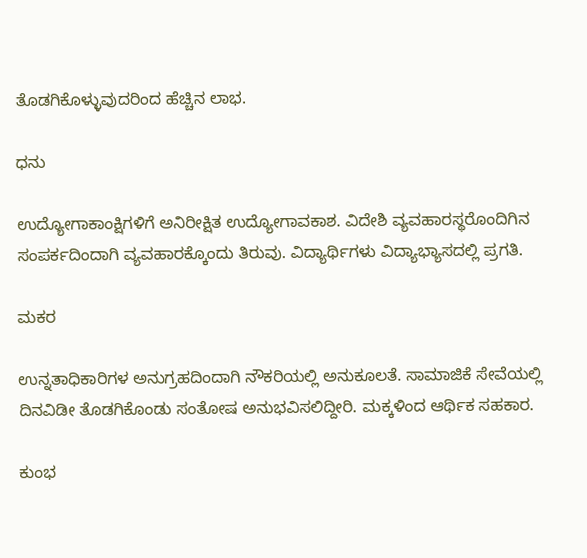ತೊಡಗಿಕೊಳ್ಳುವುದರಿಂದ ಹೆಚ್ಚಿನ ಲಾಭ.

ಧನು

ಉದ್ಯೋಗಾಕಾಂಕ್ಷಿಗಳಿಗೆ ಅನಿರೀಕ್ಷಿತ ಉದ್ಯೋಗಾವಕಾಶ. ವಿದೇಶಿ ವ್ಯವಹಾರಸ್ಥರೊಂದಿಗಿನ ಸಂಪರ್ಕದಿಂದಾಗಿ ವ್ಯವಹಾರಕ್ಕೊಂದು ತಿರುವು. ವಿದ್ಯಾರ್ಥಿಗಳು ವಿದ್ಯಾಭ್ಯಾಸದಲ್ಲಿ ಪ್ರಗತಿ.

ಮಕರ

ಉನ್ನತಾಧಿಕಾರಿಗಳ ಅನುಗ್ರಹದಿಂದಾಗಿ ನೌಕರಿಯಲ್ಲಿ ಅನುಕೂಲತೆ. ಸಾಮಾಜಿಕೆ ಸೇವೆಯಲ್ಲಿ ದಿನವಿಡೀ ತೊಡಗಿಕೊಂಡು ಸಂತೋಷ ಅನುಭವಿಸಲಿದ್ದೀರಿ. ಮಕ್ಕಳಿಂದ ಆರ್ಥಿಕ ಸಹಕಾರ.

ಕುಂಭ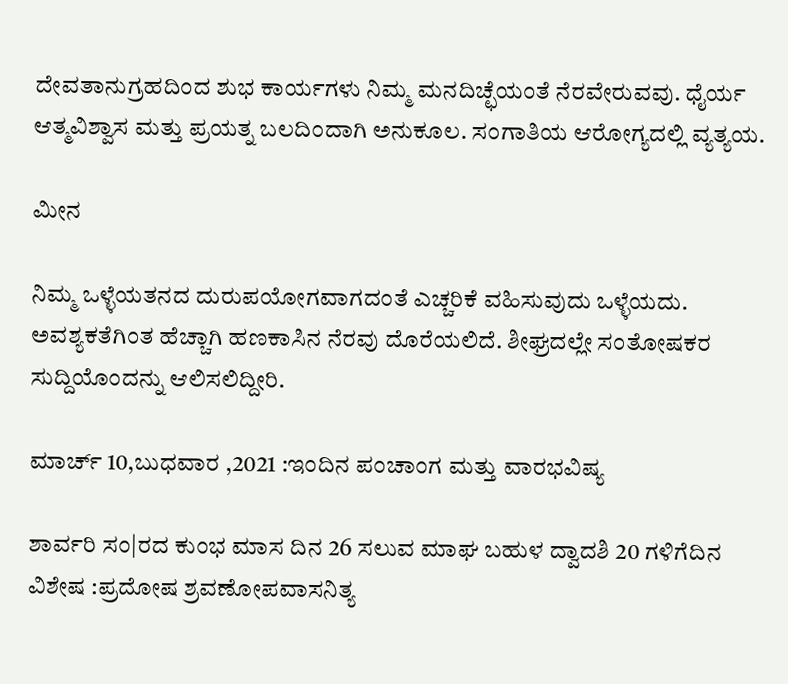ದೇವತಾನುಗ್ರಹದಿಂದ ಶುಭ ಕಾರ್ಯಗಳು ನಿಮ್ಮ ಮನದಿಚ್ಛೆಯಂತೆ ನೆರವೇರುವವು. ಧೈರ್ಯ ಆತ್ಮವಿಶ್ವಾಸ ಮತ್ತು ಪ್ರಯತ್ನ ಬಲದಿಂದಾಗಿ ಅನುಕೂಲ. ಸಂಗಾತಿಯ ಆರೋಗ್ಯದಲ್ಲಿ ವ್ಯತ್ಯಯ.

ಮೀನ

ನಿಮ್ಮ ಒಳ್ಳೆಯತನದ ದುರುಪಯೋಗವಾಗದಂತೆ ಎಚ್ಚರಿಕೆ ವಹಿಸುವುದು ಒಳ್ಳೆಯದು. ಅವಶ್ಯಕತೆಗಿಂತ ಹೆಚ್ಚಾಗಿ ಹಣಕಾಸಿನ ನೆರವು ದೊರೆಯಲಿದೆ. ಶೀಘ್ರದಲ್ಲೇ ಸಂತೋಷಕರ ಸುದ್ದಿಯೊಂದನ್ನು ಆಲಿಸಲಿದ್ದೀರಿ.

ಮಾರ್ಚ್ 10,ಬುಧವಾರ ,2021 :ಇಂದಿನ ಪಂಚಾಂಗ ಮತ್ತು ವಾರಭವಿಷ್ಯ

ಶಾರ್ವರಿ ಸಂ|ರದ ಕುಂಭ‌ ಮಾಸ‌ ದಿನ 26 ಸಲುವ ಮಾಘ ಬಹುಳ ದ್ವಾದಶಿ 20 ಗಳಿಗೆದಿನ ವಿಶೇಷ :ಪ್ರದೋಷ ಶ್ರವಣೋಪವಾಸನಿತ್ಯ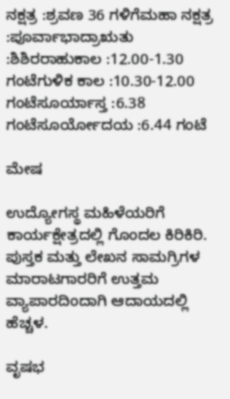ನಕ್ಷತ್ರ :ಶ್ರವಣ 36 ಗಳಿಗೆಮಹಾ ನಕ್ಷತ್ರ :ಪೂರ್ವಾಭಾದ್ರಾಋತು :ಶಿಶಿರರಾಹುಕಾಲ :12.00-1.30 ಗಂಟೆಗುಳಿಕ ಕಾಲ :10.30-12.00 ಗಂಟೆಸೂರ್ಯಾಸ್ತ :6.38 ಗಂಟೆಸೂರ್ಯೋದಯ :6.44 ಗಂಟೆ

ಮೇಷ

ಉದ್ಯೋಗಸ್ಥ ಮಹಿಳೆಯರಿಗೆ ಕಾರ್ಯಕ್ಷೇತ್ರದಲ್ಲಿ ಗೊಂದಲ ಕಿರಿಕಿರಿ. ಪುಸ್ತಕ ಮತ್ತು ಲೇಖನ ಸಾಮಗ್ರಿಗಳ ಮಾರಾಟಗಾರರಿಗೆ ಉತ್ತಮ ವ್ಯಾಪಾರದಿಂದಾಗಿ ಆದಾಯದಲ್ಲಿ ಹೆಚ್ಚಳ.

ವೃಷಭ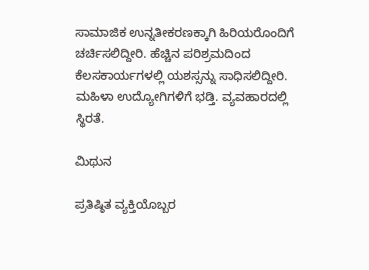ಸಾಮಾಜಿಕ ಉನ್ನತೀಕರಣಕ್ಕಾಗಿ ಹಿರಿಯರೊಂದಿಗೆ ಚರ್ಚಿಸಲಿದ್ದೀರಿ. ಹೆಚ್ಚಿನ ಪರಿಶ್ರಮದಿಂದ ಕೆಲಸಕಾರ್ಯಗಳಲ್ಲಿ ಯಶಸ್ಸನ್ನು ಸಾಧಿಸಲಿದ್ದೀರಿ. ಮಹಿಳಾ ಉದ್ಯೋಗಿಗಳಿಗೆ ಭಡ್ತಿ. ವ್ಯವಹಾರದಲ್ಲಿ ಸ್ಥಿರತೆ.

ಮಿಥುನ

ಪ್ರತಿಷ್ಠಿತ ವ್ಯಕ್ತಿಯೊಬ್ಬರ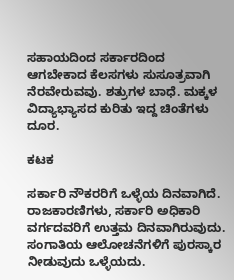ಸಹಾಯದಿಂದ ಸರ್ಕಾರದಿಂದ ಆಗಬೇಕಾದ ಕೆಲಸಗಳು ಸುಸೂತ್ರವಾಗಿ ನೆರವೇರುವವು. ಶತ್ರುಗಳ ಬಾಧೆ. ಮಕ್ಕಳ ವಿದ್ಯಾಭ್ಯಾಸದ ಕುರಿತು ಇದ್ದ ಚಿಂತೆಗಳು ದೂರ.

ಕಟಕ

ಸರ್ಕಾರಿ ನೌಕರರಿಗೆ ಒಳ್ಳೆಯ ದಿನವಾಗಿದೆ. ರಾಜಕಾರಣಿಗಳು, ಸರ್ಕಾರಿ ಅಧಿಕಾರಿ ವರ್ಗದವರಿಗೆ ಉತ್ತಮ ದಿನವಾಗಿರುವುದು. ಸಂಗಾತಿಯ ಆಲೋಚನೆಗಳಿಗೆ ಪುರಸ್ಕಾರ ನೀಡುವುದು ಒಳ್ಳೆಯದು.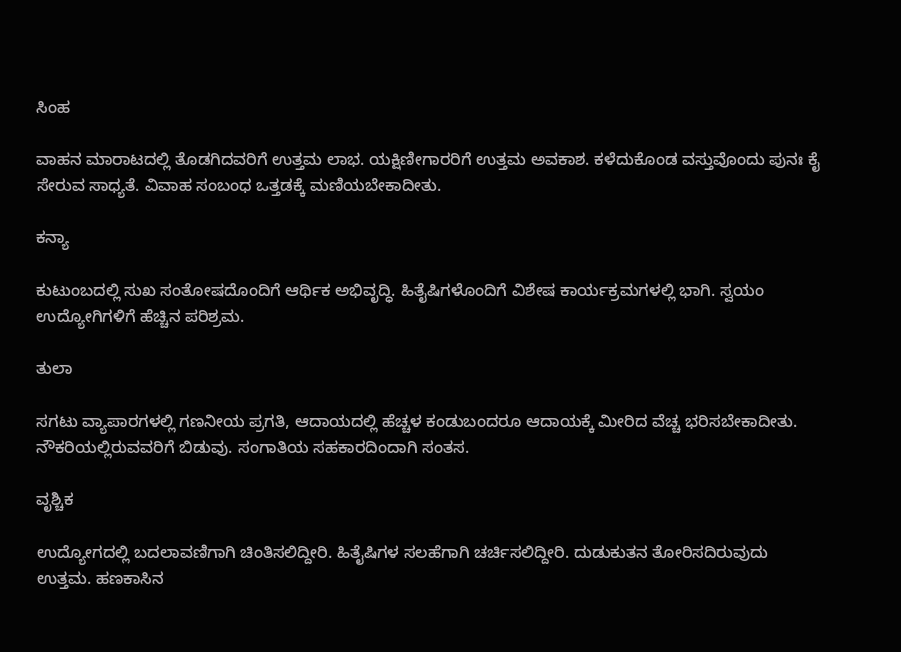ಸಿಂಹ

ವಾಹನ ಮಾರಾಟದಲ್ಲಿ ತೊಡಗಿದವರಿಗೆ ಉತ್ತಮ ಲಾಭ. ಯಕ್ಷಿಣೀಗಾರರಿಗೆ ಉತ್ತಮ ಅವಕಾಶ. ಕಳೆದುಕೊಂಡ ವಸ್ತುವೊಂದು ಪುನಃ ಕೈ ಸೇರುವ ಸಾಧ್ಯತೆ. ವಿವಾಹ ಸಂಬಂಧ ಒತ್ತಡಕ್ಕೆ ಮಣಿಯಬೇಕಾದೀತು.

ಕನ್ಯಾ

ಕುಟುಂಬದಲ್ಲಿ ಸುಖ ಸಂತೋಷದೊಂದಿಗೆ ಆರ್ಥಿಕ ಅಭಿವೃದ್ಧಿ. ಹಿತೈಷಿಗಳೊಂದಿಗೆ ವಿಶೇಷ ಕಾರ್ಯಕ್ರಮಗಳಲ್ಲಿ ಭಾಗಿ. ಸ್ವಯಂ ಉದ್ಯೋಗಿಗಳಿಗೆ ಹೆಚ್ಚಿನ ಪರಿಶ್ರಮ.

ತುಲಾ

ಸಗಟು ವ್ಯಾಪಾರಗಳಲ್ಲಿ ಗಣನೀಯ ಪ್ರಗತಿ, ಆದಾಯದಲ್ಲಿ ಹೆಚ್ಚಳ ಕಂಡುಬಂದರೂ ಆದಾಯಕ್ಕೆ ಮೀರಿದ ವೆಚ್ಚ ಭರಿಸಬೇಕಾದೀತು. ನೌಕರಿಯಲ್ಲಿರುವವರಿಗೆ ಬಿಡುವು. ಸಂಗಾತಿಯ ಸಹಕಾರದಿಂದಾಗಿ ಸಂತಸ.

ವೃಶ್ಚಿಕ

ಉದ್ಯೋಗದಲ್ಲಿ ಬದಲಾವಣಿಗಾಗಿ ಚಿಂತಿಸಲಿದ್ದೀರಿ. ಹಿತೈಷಿಗಳ ಸಲಹೆಗಾಗಿ ಚರ್ಚಿಸಲಿದ್ದೀರಿ. ದುಡುಕುತನ ತೋರಿಸದಿರುವುದು ಉತ್ತಮ. ಹಣಕಾಸಿನ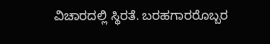ವಿಚಾರದಲ್ಲಿ ಸ್ಥಿರತೆ. ಬರಹಗಾರರೊಬ್ಬರ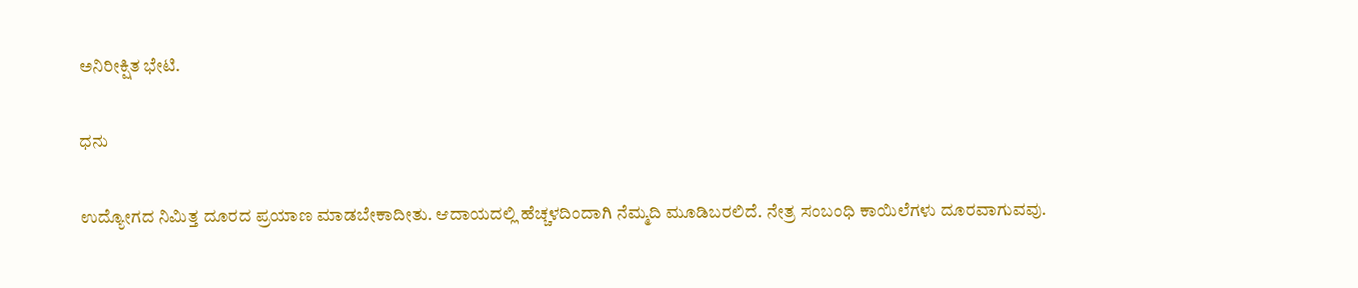ಅನಿರೀಕ್ಷಿತ ಭೇಟಿ.

ಧನು

ಉದ್ಯೋಗದ ನಿಮಿತ್ತ ದೂರದ ಪ್ರಯಾಣ ಮಾಡಬೇಕಾದೀತು. ಆದಾಯದಲ್ಲಿ ಹೆಚ್ಚಳದಿಂದಾಗಿ ನೆಮ್ಮದಿ ಮೂಡಿಬರಲಿದೆ. ನೇತ್ರ ಸಂಬಂಧಿ ಕಾಯಿಲೆಗಳು ದೂರವಾಗುವವು.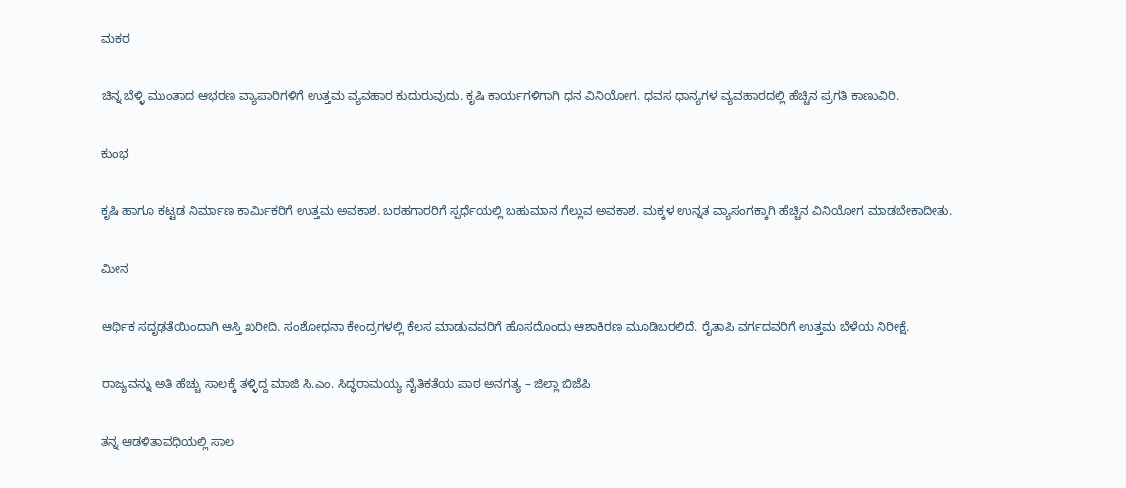ಮಕರ

ಚಿನ್ನ ಬೆಳ್ಳಿ ಮುಂತಾದ ಆಭರಣ ವ್ಯಾಪಾರಿಗಳಿಗೆ ಉತ್ತಮ ವ್ಯವಹಾರ ಕುದುರುವುದು. ಕೃಷಿ ಕಾರ್ಯಗಳಿಗಾಗಿ ಧನ ವಿನಿಯೋಗ. ಧವಸ ಧಾನ್ಯಗಳ ವ್ಯವಹಾರದಲ್ಲಿ ಹೆಚ್ಚಿನ ಪ್ರಗತಿ ಕಾಣುವಿರಿ.

ಕುಂಭ

ಕೃಷಿ ಹಾಗೂ ಕಟ್ಟಡ ನಿರ್ಮಾಣ ಕಾರ್ಮಿಕರಿಗೆ ಉತ್ತಮ ಅವಕಾಶ. ಬರಹಗಾರರಿಗೆ ಸ್ಪರ್ಧೆಯಲ್ಲಿ ಬಹುಮಾನ ಗೆಲ್ಲುವ ಅವಕಾಶ. ಮಕ್ಕಳ ಉನ್ನತ ವ್ಯಾಸಂಗಕ್ಕಾಗಿ ಹೆಚ್ಚಿನ ವಿನಿಯೋಗ ಮಾಡಬೇಕಾದೀತು.

ಮೀನ

ಆರ್ಥಿಕ ಸದೃಢತೆಯಿಂದಾಗಿ ಆಸ್ತಿ ಖರೀದಿ. ಸಂಶೋಧನಾ ಕೇಂದ್ರಗಳಲ್ಲಿ ಕೆಲಸ ಮಾಡುವವರಿಗೆ ಹೊಸದೊಂದು ಆಶಾಕಿರಣ ಮೂಡಿಬರಲಿದೆ. ರೈತಾಪಿ ವರ್ಗದವರಿಗೆ ಉತ್ತಮ ಬೆಳೆಯ ನಿರೀಕ್ಷೆ.

ರಾಜ್ಯವನ್ನು ಅತಿ ಹೆಚ್ಚು ಸಾಲಕ್ಕೆ ತಳ್ಳಿದ್ದ ಮಾಜಿ ಸಿ.ಎಂ. ಸಿದ್ಧರಾಮಯ್ಯ ನೈತಿಕತೆಯ ಪಾಠ ಅನಗತ್ಯ – ಜಿಲ್ಲಾ ಬಿಜೆಪಿ

ತನ್ನ ಆಡಳಿತಾವಧಿಯಲ್ಲಿ ಸಾಲ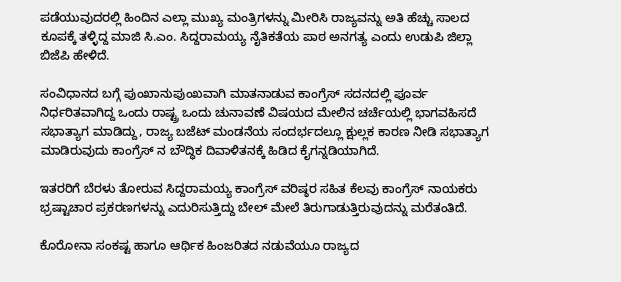ಪಡೆಯುವುದರಲ್ಲಿ ಹಿಂದಿನ ಎಲ್ಲಾ ಮುಖ್ಯ ಮಂತ್ರಿಗಳನ್ನು ಮೀರಿಸಿ ರಾಜ್ಯವನ್ನು ಅತಿ ಹೆಚ್ಚು ಸಾಲದ ಕೂಪಕ್ಕೆ ತಳ್ಳಿದ್ದ ಮಾಜಿ ಸಿ.ಎಂ. ಸಿದ್ದರಾಮಯ್ಯ ನೈತಿಕತೆಯ ಪಾಠ ಅನಗತ್ಯ ಎಂದು ಉಡುಪಿ ಜಿಲ್ಲಾ ಬಿಜೆಪಿ ಹೇಳಿದೆ.

ಸಂವಿಧಾನದ ಬಗ್ಗೆ ಪುಂಖಾನುಪುಂಖವಾಗಿ ಮಾತನಾಡುವ ಕಾಂಗ್ರೆಸ್ ಸದನದಲ್ಲಿ ಪೂರ್ವ ನಿರ್ಧರಿತವಾಗಿದ್ದ ಒಂದು ರಾಷ್ಟ್ರ ಒಂದು ಚುನಾವಣೆ ವಿಷಯದ ಮೇಲಿನ ಚರ್ಚೆಯಲ್ಲಿ ಭಾಗವಹಿಸದೆ ಸಭಾತ್ಯಾಗ ಮಾಡಿದ್ದು, ರಾಜ್ಯ ಬಜೆಟ್ ಮಂಡನೆಯ ಸಂದರ್ಭದಲ್ಲೂ ಕ್ಷುಲ್ಲಕ ಕಾರಣ ನೀಡಿ ಸಭಾತ್ಯಾಗ ಮಾಡಿರುವುದು ಕಾಂಗ್ರೆಸ್ ನ ಬೌದ್ಧಿಕ ದಿವಾಳಿತನಕ್ಕೆ ಹಿಡಿದ ಕೈಗನ್ನಡಿಯಾಗಿದೆ.

ಇತರರಿಗೆ ಬೆರಳು ತೋರುವ ಸಿದ್ದರಾಮಯ್ಯ ಕಾಂಗ್ರೆಸ್ ವರಿಷ್ಠರ ಸಹಿತ ಕೆಲವು ಕಾಂಗ್ರೆಸ್ ನಾಯಕರು ಭ್ರಷ್ಟಾಚಾರ ಪ್ರಕರಣಗಳನ್ನು ಎದುರಿಸುತ್ತಿದ್ದು ಬೇಲ್ ಮೇಲೆ ತಿರುಗಾಡುತ್ತಿರುವುದನ್ನು ಮರೆತಂತಿದೆ.

ಕೊರೋನಾ ಸಂಕಷ್ಟ ಹಾಗೂ ಆರ್ಥಿಕ ಹಿಂಜರಿತದ ನಡುವೆಯೂ ರಾಜ್ಯದ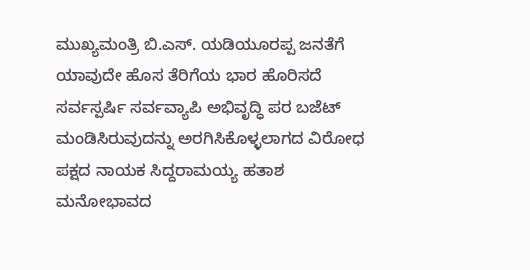ಮುಖ್ಯಮಂತ್ರಿ ಬಿ.ಎಸ್. ಯಡಿಯೂರಪ್ಪ ಜನತೆಗೆ ಯಾವುದೇ ಹೊಸ ತೆರಿಗೆಯ ಭಾರ ಹೊರಿಸದೆ ಸರ್ವಸ್ಪರ್ಷಿ ಸರ್ವವ್ಯಾಪಿ ಅಭಿವೃದ್ಧಿ ಪರ ಬಜೆಟ್ ಮಂಡಿಸಿರುವುದನ್ನು ಅರಗಿಸಿಕೊಳ್ಳಲಾಗದ ವಿರೋಧ ಪಕ್ಷದ ನಾಯಕ ಸಿದ್ದರಾಮಯ್ಯ ಹತಾಶ ಮನೋಭಾವದ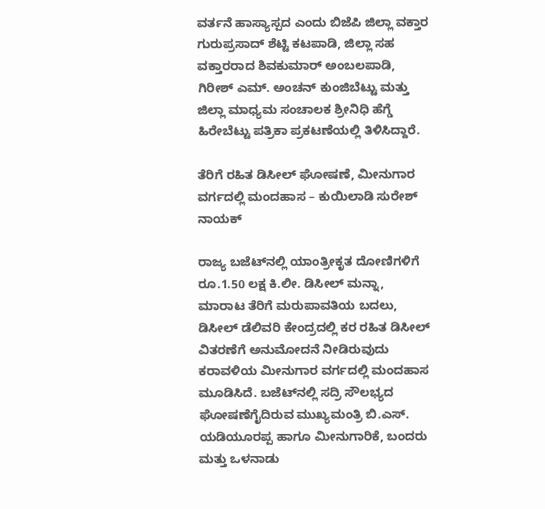ವರ್ತನೆ ಹಾಸ್ಯಾಸ್ಪದ ಎಂದು ಬಿಜೆಪಿ ಜಿಲ್ಲಾ ವಕ್ತಾರ ಗುರುಪ್ರಸಾದ್ ಶೆಟ್ಟಿ ಕಟಪಾಡಿ, ಜಿಲ್ಲಾ ಸಹ ವಕ್ತಾರರಾದ ಶಿವಕುಮಾರ್ ಅಂಬಲಪಾಡಿ, ಗಿರೀಶ್ ಎಮ್. ಅಂಚನ್ ಕುಂಜಿಬೆಟ್ಟು ಮತ್ತು ಜಿಲ್ಲಾ ಮಾಧ್ಯಮ ಸಂಚಾಲಕ ಶ್ರೀನಿಧಿ ಹೆಗ್ಡೆ ಹಿರೇಬೆಟ್ಟು ಪತ್ರಿಕಾ ಪ್ರಕಟಣೆಯಲ್ಲಿ ತಿಳಿಸಿದ್ದಾರೆ.

ತೆರಿಗೆ ರಹಿತ ಡಿಸೀಲ್ ಘೋಷಣೆ, ಮೀನುಗಾರ ವರ್ಗದಲ್ಲಿ ಮಂದಹಾಸ – ಕುಯಿಲಾಡಿ ಸುರೇಶ್ ನಾಯಕ್

ರಾಜ್ಯ ಬಜೆಟ್‍ನಲ್ಲಿ ಯಾಂತ್ರೀಕೃತ ದೋಣಿಗಳಿಗೆ ರೂ.1.50 ಲಕ್ಷ ಕಿ.ಲೀ. ಡಿಸೀಲ್ ಮನ್ನಾ, ಮಾರಾಟ ತೆರಿಗೆ ಮರುಪಾವತಿಯ ಬದಲು, ಡಿಸೀಲ್ ಡೆಲಿವರಿ ಕೇಂದ್ರದಲ್ಲಿ ಕರ ರಹಿತ ಡಿಸೀಲ್ ವಿತರಣೆಗೆ ಅನುಮೋದನೆ ನೀಡಿರುವುದು ಕರಾವಳಿಯ ಮೀನುಗಾರ ವರ್ಗದಲ್ಲಿ ಮಂದಹಾಸ ಮೂಡಿಸಿದೆ. ಬಜೆಟ್‍ನಲ್ಲಿ ಸದ್ರಿ ಸೌಲಭ್ಯದ ಘೋಷಣೆಗೈದಿರುವ ಮುಖ್ಯಮಂತ್ರಿ ಬಿ.ಎಸ್. ಯಡಿಯೂರಪ್ಪ ಹಾಗೂ ಮೀನುಗಾರಿಕೆ, ಬಂದರು ಮತ್ತು ಒಳನಾಡು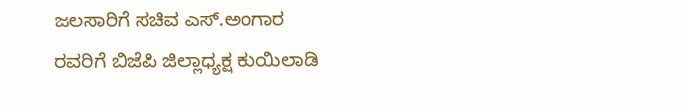ಜಲಸಾರಿಗೆ ಸಚಿವ ಎಸ್.ಅಂಗಾರ ರವರಿಗೆ ಬಿಜೆಪಿ ಜಿಲ್ಲಾಧ್ಯಕ್ಷ ಕುಯಿಲಾಡಿ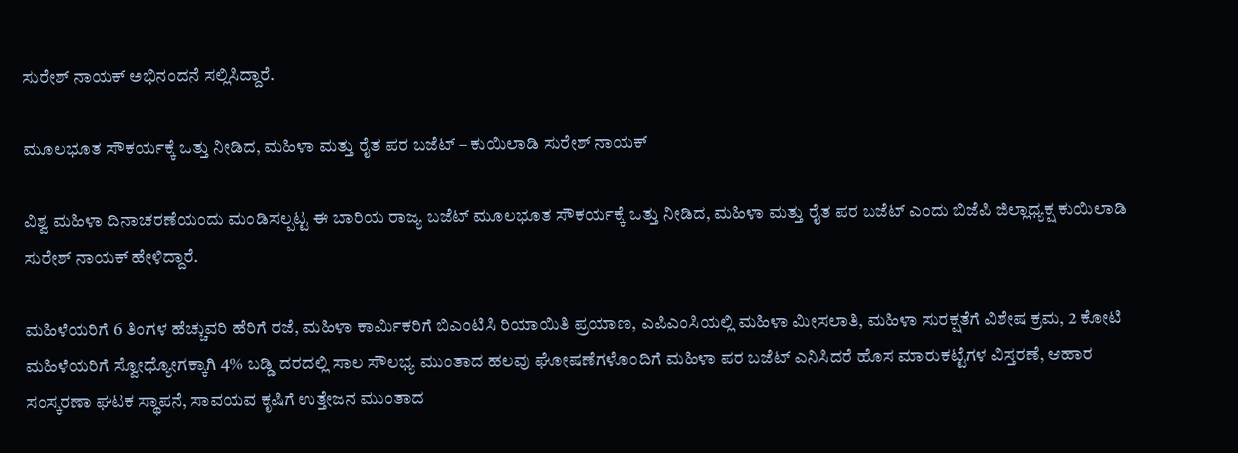ಸುರೇಶ್ ನಾಯಕ್ ಅಭಿನಂದನೆ ಸಲ್ಲಿಸಿದ್ದಾರೆ.

ಮೂಲಭೂತ ಸೌಕರ್ಯಕ್ಕೆ ಒತ್ತು ನೀಡಿದ, ಮಹಿಳಾ ಮತ್ತು ರೈತ ಪರ ಬಜೆಟ್ – ಕುಯಿಲಾಡಿ ಸುರೇಶ್ ನಾಯಕ್

ವಿಶ್ವ ಮಹಿಳಾ ದಿನಾಚರಣೆಯಂದು ಮಂಡಿಸಲ್ಪಟ್ಟ ಈ ಬಾರಿಯ ರಾಜ್ಯ ಬಜೆಟ್ ಮೂಲಭೂತ ಸೌಕರ್ಯಕ್ಕೆ ಒತ್ತು ನೀಡಿದ, ಮಹಿಳಾ ಮತ್ತು ರೈತ ಪರ ಬಜೆಟ್ ಎಂದು ಬಿಜೆಪಿ ಜಿಲ್ಲಾಧ್ಯಕ್ಷ ಕುಯಿಲಾಡಿ ಸುರೇಶ್ ನಾಯಕ್ ಹೇಳಿದ್ದಾರೆ.

ಮಹಿಳೆಯರಿಗೆ 6 ತಿಂಗಳ ಹೆಚ್ಚುವರಿ ಹೆರಿಗೆ ರಜೆ, ಮಹಿಳಾ ಕಾರ್ಮಿಕರಿಗೆ ಬಿಎಂಟಿಸಿ ರಿಯಾಯಿತಿ ಪ್ರಯಾಣ, ಎಪಿಎಂಸಿಯಲ್ಲಿ ಮಹಿಳಾ ಮೀಸಲಾತಿ, ಮಹಿಳಾ ಸುರಕ್ಷತೆಗೆ ವಿಶೇಷ ಕ್ರಮ, 2 ಕೋಟಿ ಮಹಿಳೆಯರಿಗೆ ಸ್ವೋಧ್ಯೋಗಕ್ಕಾಗಿ 4% ಬಡ್ಡಿ ದರದಲ್ಲಿ ಸಾಲ ಸೌಲಭ್ಯ ಮುಂತಾದ ಹಲವು ಘೋಷಣೆಗಳೊಂದಿಗೆ ಮಹಿಳಾ ಪರ ಬಜೆಟ್ ಎನಿಸಿದರೆ ಹೊಸ ಮಾರುಕಟ್ಟೆಗಳ ವಿಸ್ತರಣೆ, ಆಹಾರ ಸಂಸ್ಕರಣಾ ಘಟಕ ಸ್ಥಾಪನೆ, ಸಾವಯವ ಕೃಷಿಗೆ ಉತ್ತೇಜನ ಮುಂತಾದ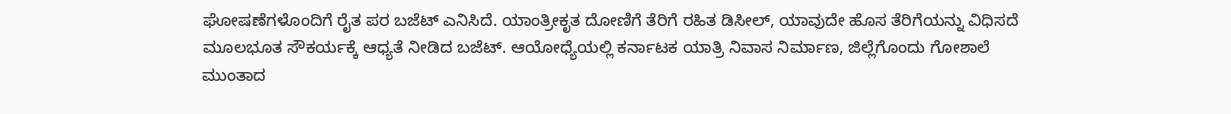ಘೋಷಣೆಗಳೊಂದಿಗೆ ರೈತ ಪರ ಬಜೆಟ್ ಎನಿಸಿದೆ. ಯಾಂತ್ರೀಕೃತ ದೋಣಿಗೆ ತೆರಿಗೆ ರಹಿತ ಡಿಸೀಲ್, ಯಾವುದೇ ಹೊಸ ತೆರಿಗೆಯನ್ನು ವಿಧಿಸದೆ ಮೂಲಭೂತ ಸೌಕರ್ಯಕ್ಕೆ ಆಧ್ಯತೆ ನೀಡಿದ ಬಜೆಟ್. ಆಯೋಧ್ಯೆಯಲ್ಲಿ ಕರ್ನಾಟಕ ಯಾತ್ರಿ ನಿವಾಸ ನಿರ್ಮಾಣ, ಜಿಲ್ಲೆಗೊಂದು ಗೋಶಾಲೆ ಮುಂತಾದ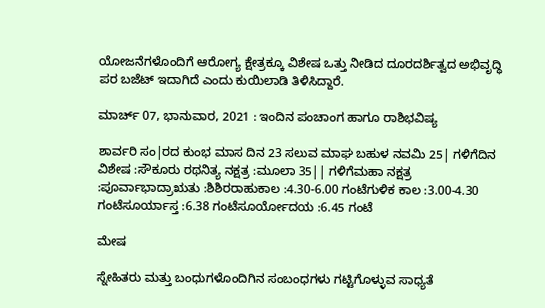ಯೋಜನೆಗಳೊಂದಿಗೆ ಆರೋಗ್ಯ ಕ್ಷೇತ್ರಕ್ಕೂ ವಿಶೇಷ ಒತ್ತು ನೀಡಿದ ದೂರದರ್ಶಿತ್ವದ ಅಭಿವೃದ್ಧಿ ಪರ ಬಜೆಟ್ ಇದಾಗಿದೆ ಎಂದು ಕುಯಿಲಾಡಿ ತಿಳಿಸಿದ್ದಾರೆ.

ಮಾರ್ಚ್ 07, ಭಾನುವಾರ, 2021 : ಇಂದಿನ ಪಂಚಾಂಗ ಹಾಗೂ ರಾಶಿಭವಿಷ್ಯ

ಶಾರ್ವರಿ ಸಂ|ರದ ಕುಂಭ‌ ಮಾಸ‌ ದಿನ 23 ಸಲುವ ಮಾಘ ಬಹುಳ ನವಮಿ 25| ಗಳಿಗೆದಿನ ವಿಶೇಷ :ಸೌಕೂರು ರಥನಿತ್ಯ ನಕ್ಷತ್ರ :ಮೂಲಾ 35|| ಗಳಿಗೆಮಹಾ ನಕ್ಷತ್ರ :ಪೂರ್ವಾಭಾದ್ರಾಋತು :ಶಿಶಿರರಾಹುಕಾಲ :4.30-6.00 ಗಂಟೆಗುಳಿಕ ಕಾಲ :3.00-4.30 ಗಂಟೆಸೂರ್ಯಾಸ್ತ :6.38 ಗಂಟೆಸೂರ್ಯೋದಯ :6.45 ಗಂಟೆ

ಮೇಷ

ಸ್ನೇಹಿತರು ಮತ್ತು ಬಂಧುಗಳೊಂದಿಗಿನ ಸಂಬಂಧಗಳು ಗಟ್ಟಿಗೊಳ್ಳುವ ಸಾಧ್ಯತೆ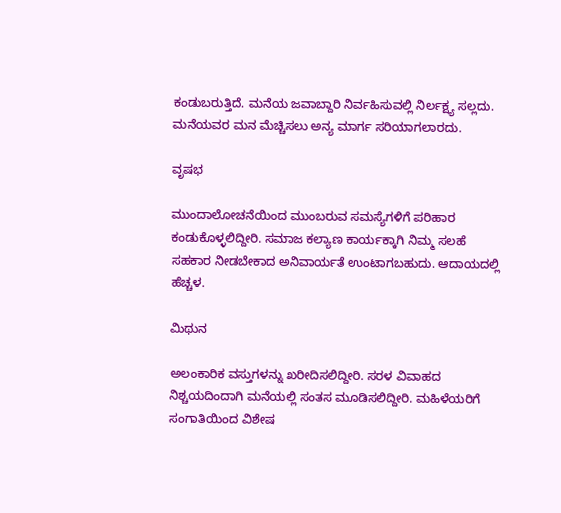ಕಂಡುಬರುತ್ತಿದೆ. ಮನೆಯ ಜವಾಬ್ದಾರಿ ನಿರ್ವಹಿಸುವಲ್ಲಿ ನಿರ್ಲಕ್ಷ್ಯ ಸಲ್ಲದು. ಮನೆಯವರ ಮನ ಮೆಚ್ಚಿಸಲು ಅನ್ಯ ಮಾರ್ಗ ಸರಿಯಾಗಲಾರದು.

ವೃಷಭ

ಮುಂದಾಲೋಚನೆಯಿಂದ ಮುಂಬರುವ ಸಮಸ್ಯೆಗಳಿಗೆ ಪರಿಹಾರ ಕಂಡುಕೊಳ್ಳಲಿದ್ದೀರಿ. ಸಮಾಜ ಕಲ್ಯಾಣ ಕಾರ್ಯಕ್ಕಾಗಿ ನಿಮ್ಮ ಸಲಹೆ ಸಹಕಾರ ನೀಡಬೇಕಾದ ಅನಿವಾರ್ಯತೆ ಉಂಟಾಗಬಹುದು. ಆದಾಯದಲ್ಲಿ ಹೆಚ್ಚಳ.

ಮಿಥುನ

ಅಲಂಕಾರಿಕ ವಸ್ತುಗಳನ್ನು ಖರೀದಿಸಲಿದ್ದೀರಿ. ಸರಳ ವಿವಾಹದ ನಿಶ್ಚಯದಿಂದಾಗಿ ಮನೆಯಲ್ಲಿ ಸಂತಸ ಮೂಡಿಸಲಿದ್ದೀರಿ. ಮಹಿಳೆಯರಿಗೆ ಸಂಗಾತಿಯಿಂದ ವಿಶೇಷ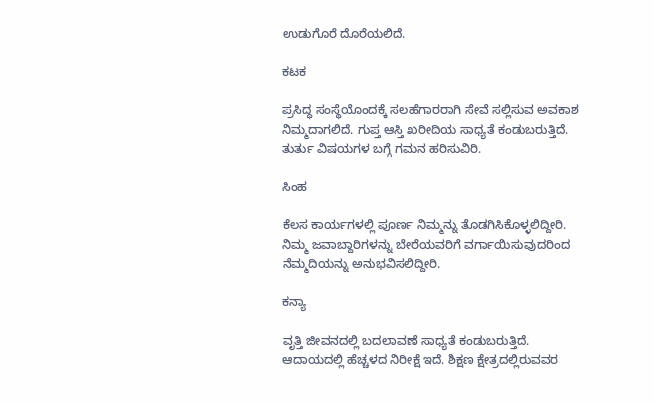ಉಡುಗೊರೆ ದೊರೆಯಲಿದೆ.

ಕಟಕ

ಪ್ರಸಿದ್ಧ ಸಂಸ್ಥೆಯೊಂದಕ್ಕೆ ಸಲಹೆಗಾರರಾಗಿ ಸೇವೆ ಸಲ್ಲಿಸುವ ಅವಕಾಶ ನಿಮ್ಮದಾಗಲಿದೆ. ಗುಪ್ತ ಆಸ್ತಿ ಖರೀದಿಯ ಸಾಧ್ಯತೆ ಕಂಡುಬರುತ್ತಿದೆ. ತುರ್ತು ವಿಷಯಗಳ ಬಗ್ಗೆ ಗಮನ ಹರಿಸುವಿರಿ.

ಸಿಂಹ

ಕೆಲಸ ಕಾರ್ಯಗಳಲ್ಲಿ ಪೂರ್ಣ ನಿಮ್ಮನ್ನು ತೊಡಗಿಸಿಕೊಳ್ಳಲಿದ್ದೀರಿ. ನಿಮ್ಮ ಜವಾಬ್ದಾರಿಗಳನ್ನು ಬೇರೆಯವರಿಗೆ ವರ್ಗಾಯಿಸುವುದರಿಂದ ನೆಮ್ಮದಿಯನ್ನು ಅನುಭವಿಸಲಿದ್ದೀರಿ.

ಕನ್ಯಾ

ವೃತ್ತಿ ಜೀವನದಲ್ಲಿ ಬದಲಾವಣೆ ಸಾಧ್ಯತೆ ಕಂಡುಬರುತ್ತಿದೆ. ಆದಾಯದಲ್ಲಿ ಹೆಚ್ಚಳದ ನಿರೀಕ್ಷೆ ಇದೆ. ಶಿಕ್ಷಣ ಕ್ಷೇತ್ರದಲ್ಲಿರುವವರ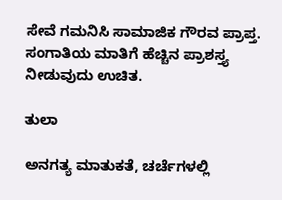ಸೇವೆ ಗಮನಿಸಿ ಸಾಮಾಜಿಕ ಗೌರವ ಪ್ರಾಪ್ತ. ಸಂಗಾತಿಯ ಮಾತಿಗೆ ಹೆಚ್ಚಿನ ಪ್ರಾಶಸ್ತ್ಯ ನೀಡುವುದು ಉಚಿತ.

ತುಲಾ

ಅನಗತ್ಯ ಮಾತುಕತೆ, ಚರ್ಚೆಗಳಲ್ಲಿ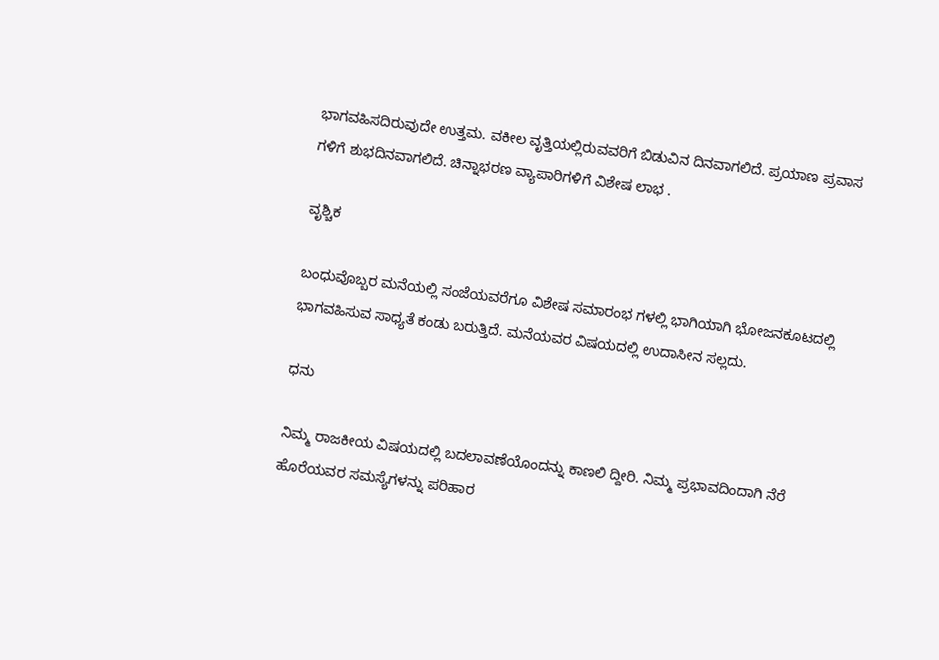ಭಾಗವಹಿಸದಿರುವುದೇ ಉತ್ತಮ. ವಕೀಲ ವೃತ್ತಿಯಲ್ಲಿರುವವರಿಗೆ ಬಿಡುವಿನ ದಿನವಾಗಲಿದೆ. ಪ್ರಯಾಣ ಪ್ರವಾಸ ಗಳಿಗೆ ಶುಭದಿನವಾಗಲಿದೆ. ಚಿನ್ನಾಭರಣ ವ್ಯಾಪಾರಿಗಳಿಗೆ ವಿಶೇಷ ಲಾಭ .

ವೃಶ್ಚಿಕ

ಬಂಧುವೊಬ್ಬರ ಮನೆಯಲ್ಲಿ ಸಂಜೆಯವರೆಗೂ ವಿಶೇಷ ಸಮಾರಂಭ ಗಳಲ್ಲಿ ಭಾಗಿಯಾಗಿ ಭೋಜನಕೂಟದಲ್ಲಿ ಭಾಗವಹಿಸುವ ಸಾಧ್ಯತೆ ಕಂಡು ಬರುತ್ತಿದೆ. ಮನೆಯವರ ವಿಷಯದಲ್ಲಿ ಉದಾಸೀನ ಸಲ್ಲದು.

ಧನು

ನಿಮ್ಮ ರಾಜಕೀಯ ವಿಷಯದಲ್ಲಿ ಬದಲಾವಣೆಯೊಂದನ್ನು ಕಾಣಲಿ ದ್ದೀರಿ. ನಿಮ್ಮ ಪ್ರಭಾವದಿಂದಾಗಿ ನೆರೆ ಹೊರೆಯವರ ಸಮಸ್ಯೆಗಳನ್ನು ಪರಿಹಾರ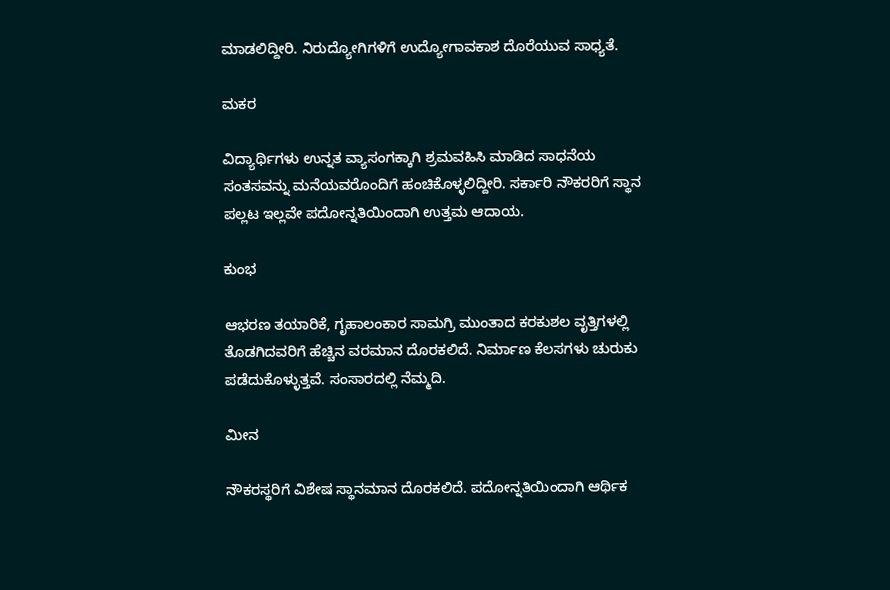ಮಾಡಲಿದ್ದೀರಿ. ನಿರುದ್ಯೋಗಿಗಳಿಗೆ ಉದ್ಯೋಗಾವಕಾಶ ದೊರೆಯುವ ಸಾಧ್ಯತೆ.

ಮಕರ

ವಿದ್ಯಾರ್ಥಿಗಳು ಉನ್ನತ ವ್ಯಾಸಂಗಕ್ಕಾಗಿ ಶ್ರಮವಹಿಸಿ ಮಾಡಿದ ಸಾಧನೆಯ ಸಂತಸವನ್ನು ಮನೆಯವರೊಂದಿಗೆ ಹಂಚಿಕೊಳ್ಳಲಿದ್ದೀರಿ. ಸರ್ಕಾರಿ ನೌಕರರಿಗೆ ಸ್ಥಾನ ಪಲ್ಲಟ ಇಲ್ಲವೇ ಪದೋನ್ನತಿಯಿಂದಾಗಿ ಉತ್ತಮ ಆದಾಯ.

ಕುಂಭ

ಆಭರಣ ತಯಾರಿಕೆ, ಗೃಹಾಲಂಕಾರ ಸಾಮಗ್ರಿ ಮುಂತಾದ ಕರಕುಶಲ ವೃತ್ತಿಗಳಲ್ಲಿ ತೊಡಗಿದವರಿಗೆ ಹೆಚ್ಚಿನ ವರಮಾನ ದೊರಕಲಿದೆ. ನಿರ್ಮಾಣ ಕೆಲಸಗಳು ಚುರುಕು ಪಡೆದುಕೊಳ್ಳುತ್ತವೆ. ಸಂಸಾರದಲ್ಲಿ ನೆಮ್ಮದಿ.

ಮೀನ

ನೌಕರಸ್ಥರಿಗೆ ವಿಶೇಷ ಸ್ಥಾನಮಾನ ದೊರಕಲಿದೆ. ಪದೋನ್ನತಿಯಿಂದಾಗಿ ಆರ್ಥಿಕ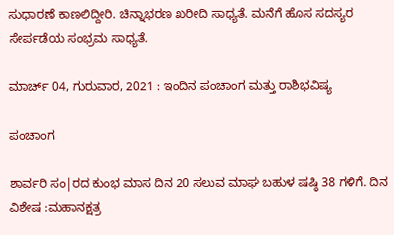ಸುಧಾರಣೆ ಕಾಣಲಿದ್ದೀರಿ. ಚಿನ್ನಾಭರಣ ಖರೀದಿ ಸಾಧ್ಯತೆ. ಮನೆಗೆ ಹೊಸ ಸದಸ್ಯರ ಸೇರ್ಪಡೆಯ ಸಂಭ್ರಮ ಸಾಧ್ಯತೆ.

ಮಾರ್ಚ್ 04, ಗುರುವಾರ, 2021 : ಇಂದಿನ ಪಂಚಾಂಗ ಮತ್ತು ರಾಶಿಭವಿಷ್ಯ

ಪಂಚಾಂಗ

ಶಾರ್ವರಿ ಸಂ|ರದ ಕುಂಭ‌ ಮಾಸ‌ ದಿನ 20 ಸಲುವ ಮಾಘ ಬಹುಳ ಷಷ್ಠಿ 38 ಗಳಿಗೆ. ದಿನ ವಿಶೇಷ :ಮಹಾನಕ್ಷತ್ರ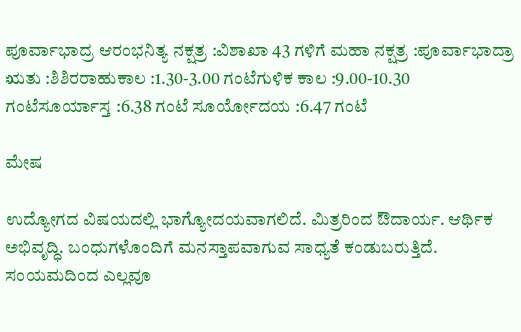ಪೂರ್ವಾಭಾದ್ರ ಆರಂಭನಿತ್ಯ ನಕ್ಷತ್ರ :ವಿಶಾಖಾ 43 ಗಳಿಗೆ ಮಹಾ ನಕ್ಷತ್ರ :ಪೂರ್ವಾಭಾದ್ರಾ ಋತು :ಶಿಶಿರರಾಹುಕಾಲ :1.30-3.00 ಗಂಟೆಗುಳಿಕ ಕಾಲ :9.00-10.30 ಗಂಟೆಸೂರ್ಯಾಸ್ತ :6.38 ಗಂಟೆ ಸೂರ್ಯೋದಯ :6.47 ಗಂಟೆ

ಮೇಷ

ಉದ್ಯೋಗದ ವಿಷಯದಲ್ಲಿ ಭಾಗ್ಯೋದಯವಾಗಲಿದೆ. ಮಿತ್ರರಿಂದ ಔದಾರ್ಯ. ಆರ್ಥಿಕ ಅಭಿವೃದ್ಧಿ. ಬಂಧುಗಳೊಂದಿಗೆ ಮನಸ್ತಾಪವಾಗುವ ಸಾಧ್ಯತೆ ಕಂಡುಬರುತ್ತಿದೆ. ಸಂಯಮದಿಂದ ಎಲ್ಲವೂ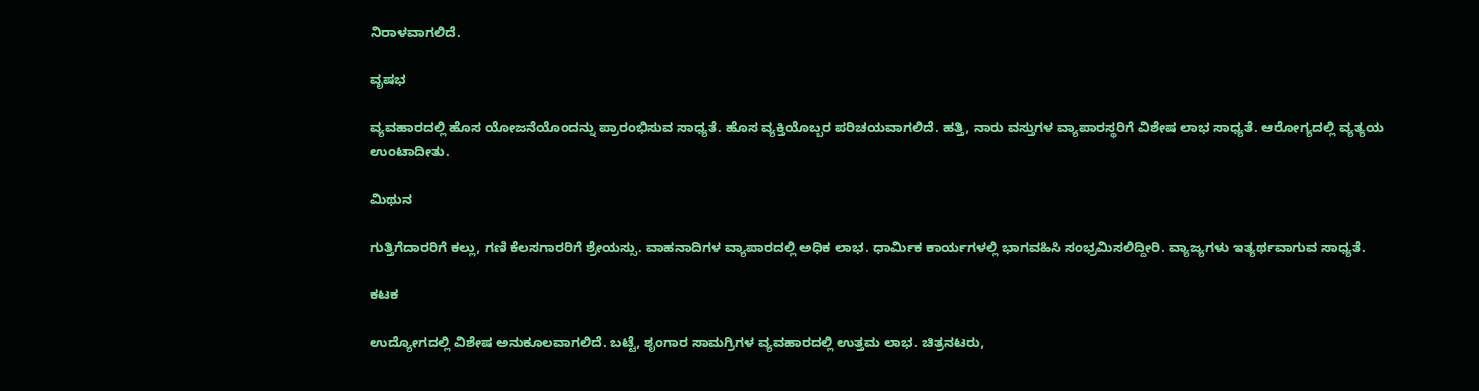ನಿರಾಳವಾಗಲಿದೆ.

ವೃಷಭ

ವ್ಯವಹಾರದಲ್ಲಿ ಹೊಸ ಯೋಜನೆಯೊಂದನ್ನು ಪ್ರಾರಂಭಿಸುವ ಸಾಧ್ಯತೆ. ಹೊಸ ವ್ಯಕ್ತಿಯೊಬ್ಬರ ಪರಿಚಯವಾಗಲಿದೆ. ಹತ್ತಿ, ನಾರು ವಸ್ತುಗಳ ವ್ಯಾಪಾರಸ್ಥರಿಗೆ ವಿಶೇಷ ಲಾಭ ಸಾಧ್ಯತೆ. ಆರೋಗ್ಯದಲ್ಲಿ ವ್ಯತ್ಯಯ ಉಂಟಾದೀತು.

ಮಿಥುನ

ಗುತ್ತಿಗೆದಾರರಿಗೆ ಕಲ್ಲು, ಗಣಿ ಕೆಲಸಗಾರರಿಗೆ ಶ್ರೇಯಸ್ಸು. ವಾಹನಾದಿಗಳ ವ್ಯಾಪಾರದಲ್ಲಿ ಅಧಿಕ ಲಾಭ. ಧಾರ್ಮಿಕ ಕಾರ್ಯಗಳಲ್ಲಿ ಭಾಗವಹಿಸಿ ಸಂಭ್ರಮಿಸಲಿದ್ದೀರಿ. ವ್ಯಾಜ್ಯಗಳು ಇತ್ಯರ್ಥವಾಗುವ ಸಾಧ್ಯತೆ.

ಕಟಕ

ಉದ್ಯೋಗದಲ್ಲಿ ವಿಶೇಷ ಅನುಕೂಲವಾಗಲಿದೆ. ಬಟ್ಟೆ, ಶೃಂಗಾರ ಸಾಮಗ್ರಿಗಳ ವ್ಯವಹಾರದಲ್ಲಿ ಉತ್ತಮ ಲಾಭ. ಚಿತ್ರನಟರು,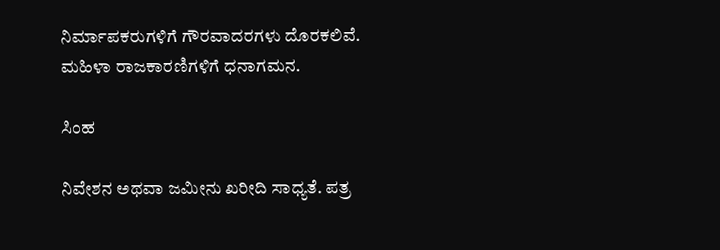ನಿರ್ಮಾಪಕರುಗಳಿಗೆ ಗೌರವಾದರಗಳು ದೊರಕಲಿವೆ. ಮಹಿಳಾ ರಾಜಕಾರಣಿಗಳಿಗೆ ಧನಾಗಮನ.

ಸಿಂಹ

ನಿವೇಶನ ಅಥವಾ ಜಮೀನು ಖರೀದಿ ಸಾಧ್ಯತೆ. ಪತ್ರ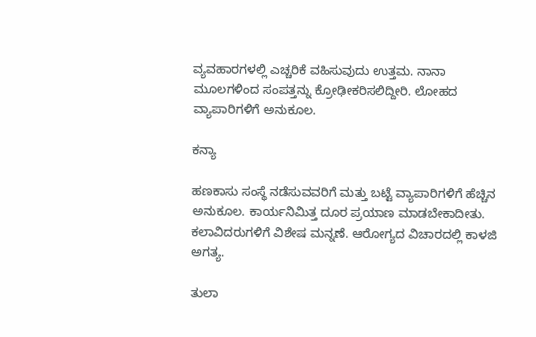ವ್ಯವಹಾರಗಳಲ್ಲಿ ಎಚ್ಚರಿಕೆ ವಹಿಸುವುದು ಉತ್ತಮ. ನಾನಾ ಮೂಲಗಳಿಂದ ಸಂಪತ್ತನ್ನು ಕ್ರೋಢೀಕರಿಸಲಿದ್ದೀರಿ. ಲೋಹದ ವ್ಯಾಪಾರಿಗಳಿಗೆ ಅನುಕೂಲ.

ಕನ್ಯಾ

ಹಣಕಾಸು ಸಂಸ್ಥೆ ನಡೆಸುವವರಿಗೆ ಮತ್ತು ಬಟ್ಟೆ ವ್ಯಾಪಾರಿಗಳಿಗೆ ಹೆಚ್ಚಿನ ಅನುಕೂಲ. ಕಾರ್ಯನಿಮಿತ್ತ ದೂರ ಪ್ರಯಾಣ ಮಾಡಬೇಕಾದೀತು. ಕಲಾವಿದರುಗಳಿಗೆ ವಿಶೇಷ ಮನ್ನಣೆ. ಆರೋಗ್ಯದ ವಿಚಾರದಲ್ಲಿ ಕಾಳಜಿ ಅಗತ್ಯ.

ತುಲಾ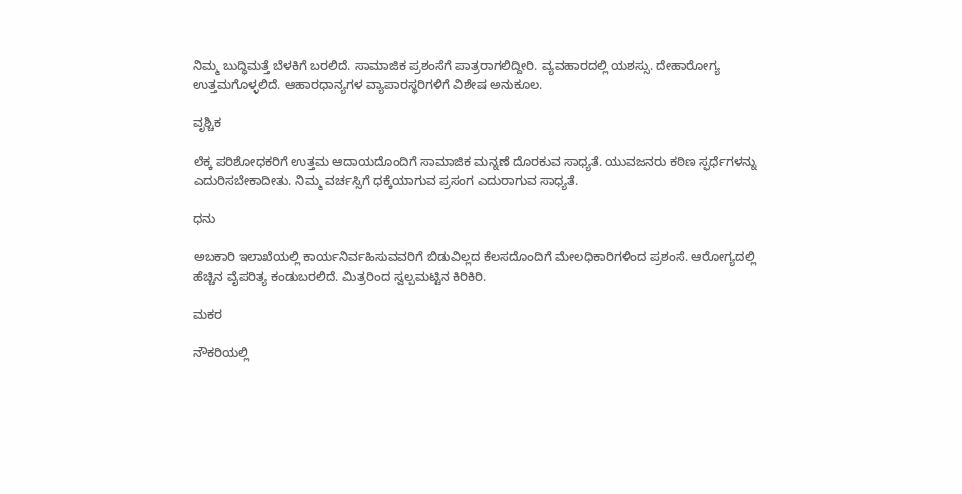ನಿಮ್ಮ ಬುದ್ಧಿಮತ್ತೆ ಬೆಳಕಿಗೆ ಬರಲಿದೆ. ಸಾಮಾಜಿಕ ಪ್ರಶಂಸೆಗೆ ಪಾತ್ರರಾಗಲಿದ್ದೀರಿ. ವ್ಯವಹಾರದಲ್ಲಿ ಯಶಸ್ಸು. ದೇಹಾರೋಗ್ಯ ಉತ್ತಮಗೊಳ್ಳಲಿದೆ. ಆಹಾರಧಾನ್ಯಗಳ ವ್ಯಾಪಾರಸ್ಥರಿಗಳಿಗೆ ವಿಶೇಷ ಅನುಕೂಲ.

ವೃಶ್ಚಿಕ

ಲೆಕ್ಕ ಪರಿಶೋಧಕರಿಗೆ ಉತ್ತಮ ಆದಾಯದೊಂದಿಗೆ ಸಾಮಾಜಿಕ ಮನ್ನಣೆ ದೊರಕುವ ಸಾಧ್ಯತೆ. ಯುವಜನರು ಕಠಿಣ ಸ್ಫರ್ಧೆಗಳನ್ನು ಎದುರಿಸಬೇಕಾದೀತು. ನಿಮ್ಮ ವರ್ಚಸ್ಸಿಗೆ ಧಕ್ಕೆಯಾಗುವ ಪ್ರಸಂಗ ಎದುರಾಗುವ ಸಾಧ್ಯತೆ.

ಧನು

ಅಬಕಾರಿ ಇಲಾಖೆಯಲ್ಲಿ ಕಾರ್ಯನಿರ್ವಹಿಸುವವರಿಗೆ ಬಿಡುವಿಲ್ಲದ ಕೆಲಸದೊಂದಿಗೆ ಮೇಲಧಿಕಾರಿಗಳಿಂದ ಪ್ರಶಂಸೆ. ಆರೋಗ್ಯದಲ್ಲಿ ಹೆಚ್ಚಿನ ವೈಪರಿತ್ಯ ಕಂಡುಬರಲಿದೆ. ಮಿತ್ರರಿಂದ ಸ್ವಲ್ಪಮಟ್ಟಿನ ಕಿರಿಕಿರಿ.

ಮಕರ

ನೌಕರಿಯಲ್ಲಿ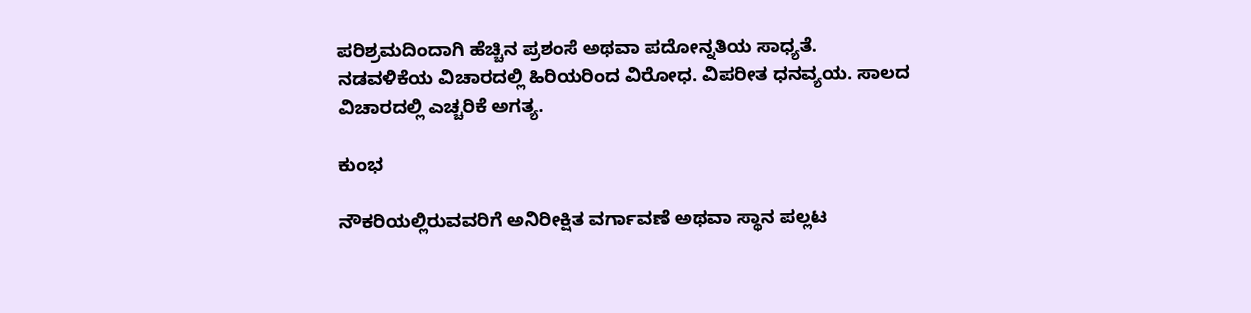ಪರಿಶ್ರಮದಿಂದಾಗಿ ಹೆಚ್ಚಿನ ಪ್ರಶಂಸೆ ಅಥವಾ ಪದೋನ್ನತಿಯ ಸಾಧ್ಯತೆ. ನಡವಳಿಕೆಯ ವಿಚಾರದಲ್ಲಿ ಹಿರಿಯರಿಂದ ವಿರೋಧ. ವಿಪರೀತ ಧನವ್ಯಯ. ಸಾಲದ ವಿಚಾರದಲ್ಲಿ ಎಚ್ಚರಿಕೆ ಅಗತ್ಯ.

ಕುಂಭ

ನೌಕರಿಯಲ್ಲಿರುವವರಿಗೆ ಅನಿರೀಕ್ಷಿತ ವರ್ಗಾವಣೆ ಅಥವಾ ಸ್ಥಾನ ಪಲ್ಲಟ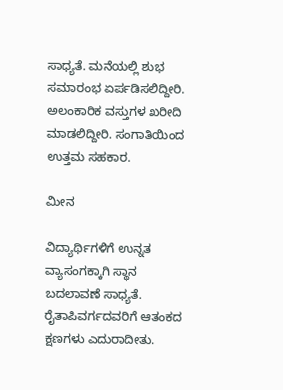ಸಾಧ್ಯತೆ. ಮನೆಯಲ್ಲಿ ಶುಭ ಸಮಾರಂಭ ಏರ್ಪಡಿಸಲಿದ್ದೀರಿ. ಅಲಂಕಾರಿಕ ವಸ್ತುಗಳ ಖರೀದಿ ಮಾಡಲಿದ್ದೀರಿ. ಸಂಗಾತಿಯಿಂದ ಉತ್ತಮ ಸಹಕಾರ.

ಮೀನ

ವಿದ್ಯಾರ್ಥಿಗಳಿಗೆ ಉನ್ನತ ವ್ಯಾಸಂಗಕ್ಕಾಗಿ ಸ್ಥಾನ ಬದಲಾವಣೆ ಸಾಧ್ಯತೆ. ರೈತಾಪಿವರ್ಗದವರಿಗೆ ಆತಂಕದ ಕ್ಷಣಗಳು ಎದುರಾದೀತು.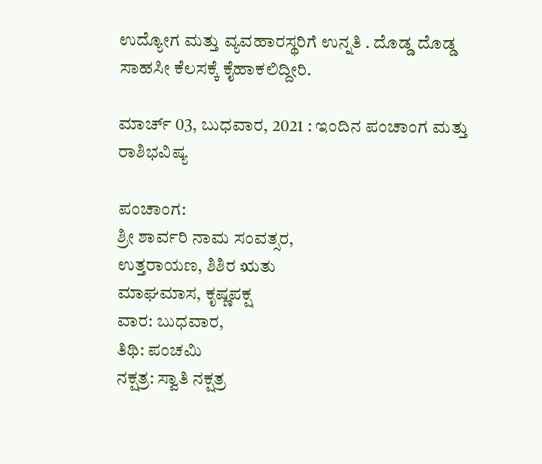ಉದ್ಯೋಗ ಮತ್ತು ವ್ಯವಹಾರಸ್ಥರಿಗೆ ಉನ್ನತಿ . ದೊಡ್ಡ ದೊಡ್ಡ ಸಾಹಸೀ ಕೆಲಸಕ್ಕೆ ಕೈಹಾಕಲಿದ್ದೀರಿ.

ಮಾರ್ಚ್ 03, ಬುಧವಾರ, 2021 : ಇಂದಿನ ಪಂಚಾಂಗ ಮತ್ತು ರಾಶಿಭವಿಷ್ಯ

ಪಂಚಾಂಗ:
ಶ್ರೀ ಶಾರ್ವರಿ ನಾಮ ಸಂವತ್ಸರ,
ಉತ್ತರಾಯಣ, ಶಿಶಿರ ಋತು
ಮಾಘಮಾಸ, ಕೃಷ್ಣಪಕ್ಷ
ವಾರ: ಬುಧವಾರ,
ತಿಥಿ: ಪಂಚಮಿ
ನಕ್ಷತ್ರ: ಸ್ವಾತಿ ನಕ್ಷತ್ರ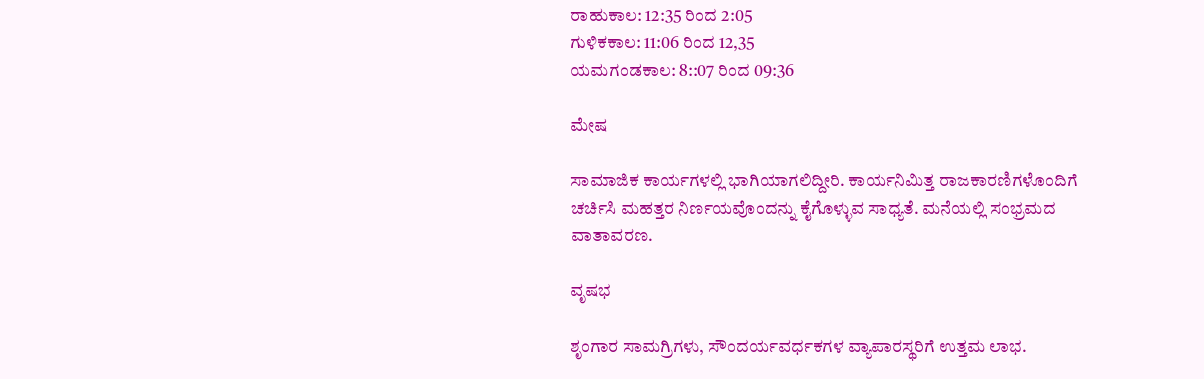ರಾಹುಕಾಲ: 12:35 ರಿಂದ 2:05
ಗುಳಿಕಕಾಲ: 11:06 ರಿಂದ 12,35
ಯಮಗಂಡಕಾಲ: 8::07 ರಿಂದ 09:36

ಮೇಷ

ಸಾಮಾಜಿಕ ಕಾರ್ಯಗಳಲ್ಲಿ ಭಾಗಿಯಾಗಲಿದ್ದೀರಿ. ಕಾರ್ಯನಿಮಿತ್ತ ರಾಜಕಾರಣಿಗಳೊಂದಿಗೆ ಚರ್ಚಿಸಿ ಮಹತ್ತರ ನಿರ್ಣಯವೊಂದನ್ನು ಕೈಗೊಳ್ಳುವ ಸಾಧ್ಯತೆ. ಮನೆಯಲ್ಲಿ ಸಂಭ್ರಮದ ವಾತಾವರಣ.

ವೃಷಭ

ಶೃಂಗಾರ ಸಾಮಗ್ರಿಗಳು, ಸೌಂದರ್ಯವರ್ಧಕಗಳ ವ್ಯಾಪಾರಸ್ಥರಿಗೆ ಉತ್ತಮ ಲಾಭ.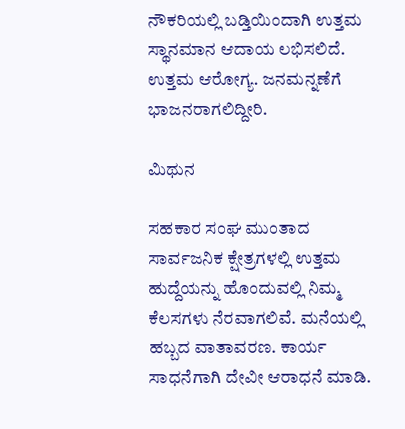ನೌಕರಿಯಲ್ಲಿ ಬಡ್ತಿಯಿಂದಾಗಿ ಉತ್ತಮ ಸ್ಥಾನಮಾನ ಆದಾಯ ಲಭಿಸಲಿದೆ. ಉತ್ತಮ ಆರೋಗ್ಯ. ಜನಮನ್ನಣೆಗೆ ಭಾಜನರಾಗಲಿದ್ದೀರಿ.

ಮಿಥುನ

ಸಹಕಾರ ಸಂಘ ಮುಂತಾದ ಸಾರ್ವಜನಿಕ ಕ್ಷೇತ್ರಗಳಲ್ಲಿ ಉತ್ತಮ ಹುದ್ದೆಯನ್ನು ಹೊಂದುವಲ್ಲಿ ನಿಮ್ಮ ಕೆಲಸಗಳು ನೆರವಾಗಲಿವೆ. ಮನೆಯಲ್ಲಿ ಹಬ್ಬದ ವಾತಾವರಣ. ಕಾರ್ಯ ಸಾಧನೆಗಾಗಿ ದೇವೀ ಆರಾಧನೆ ಮಾಡಿ.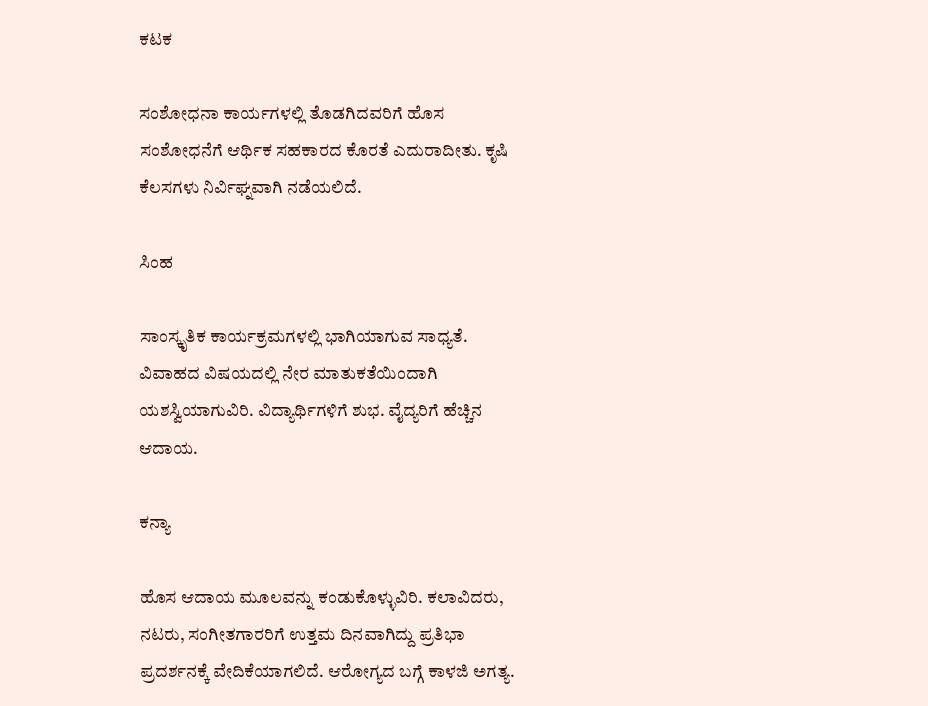ಕಟಕ

ಸಂಶೋಧನಾ ಕಾರ್ಯಗಳಲ್ಲಿ ತೊಡಗಿದವರಿಗೆ ಹೊಸ ಸಂಶೋಧನೆಗೆ ಆರ್ಥಿಕ ಸಹಕಾರದ ಕೊರತೆ ಎದುರಾದೀತು. ಕೃಷಿ ಕೆಲಸಗಳು ನಿರ್ವಿಘ್ನವಾಗಿ ನಡೆಯಲಿದೆ.

ಸಿಂಹ

ಸಾಂಸ್ಕೃತಿಕ ಕಾರ್ಯಕ್ರಮಗಳಲ್ಲಿ ಭಾಗಿಯಾಗುವ ಸಾಧ್ಯತೆ. ವಿವಾಹದ ವಿಷಯದಲ್ಲಿ ನೇರ ಮಾತುಕತೆಯಿಂದಾಗಿ ಯಶಸ್ವಿಯಾಗುವಿರಿ. ವಿದ್ಯಾರ್ಥಿಗಳಿಗೆ ಶುಭ. ವೈದ್ಯರಿಗೆ ಹೆಚ್ಚಿನ ಆದಾಯ.

ಕನ್ಯಾ

ಹೊಸ ಆದಾಯ ಮೂಲವನ್ನು ಕಂಡುಕೊಳ್ಳುವಿರಿ. ಕಲಾವಿದರು, ನಟರು, ಸಂಗೀತಗಾರರಿಗೆ ಉತ್ತಮ ದಿನವಾಗಿದ್ದು ಪ್ರತಿಭಾ ಪ್ರದರ್ಶನಕ್ಕೆ ವೇದಿಕೆಯಾಗಲಿದೆ. ಆರೋಗ್ಯದ ಬಗ್ಗೆ ಕಾಳಜಿ ಅಗತ್ಯ.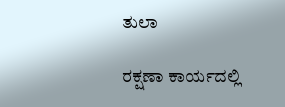ತುಲಾ

ರಕ್ಷಣಾ ಕಾರ್ಯದಲ್ಲಿ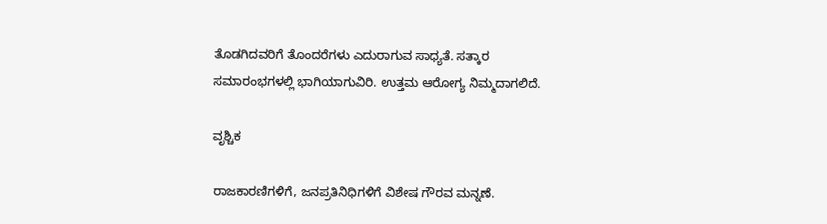ತೊಡಗಿದವರಿಗೆ ತೊಂದರೆಗಳು ಎದುರಾಗುವ ಸಾಧ್ಯತೆ. ಸತ್ಕಾರ ಸಮಾರಂಭಗಳಲ್ಲಿ ಭಾಗಿಯಾಗುವಿರಿ. ಉತ್ತಮ ಆರೋಗ್ಯ ನಿಮ್ಮದಾಗಲಿದೆ.

ವೃಶ್ಚಿಕ

ರಾಜಕಾರಣಿಗಳಿಗೆ, ಜನಪ್ರತಿನಿಧಿಗಳಿಗೆ ವಿಶೇಷ ಗೌರವ ಮನ್ನಣೆ.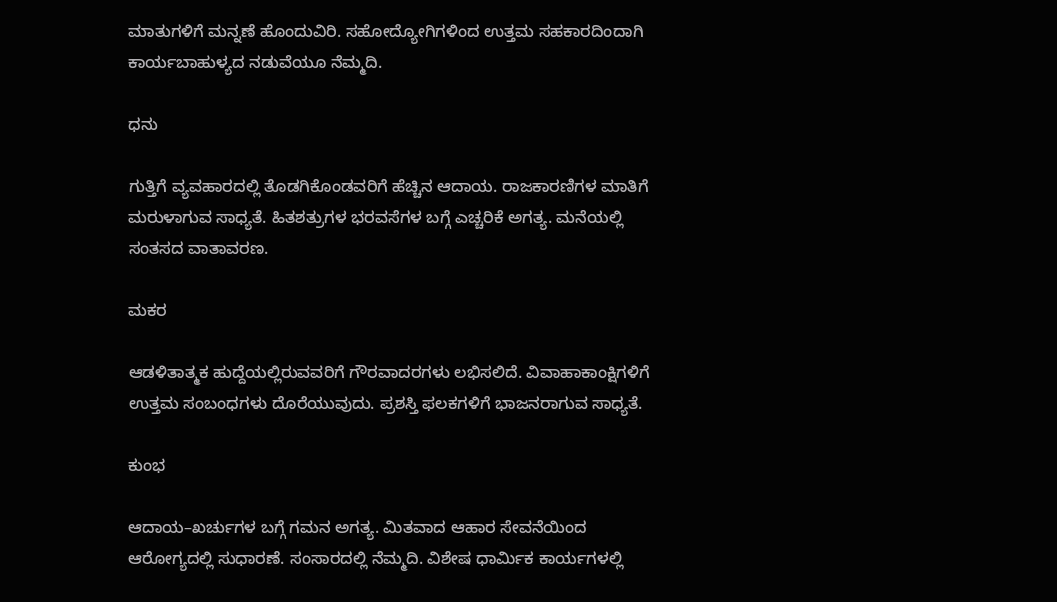ಮಾತುಗಳಿಗೆ ಮನ್ನಣೆ ಹೊಂದುವಿರಿ. ಸಹೋದ್ಯೋಗಿಗಳಿಂದ ಉತ್ತಮ ಸಹಕಾರದಿಂದಾಗಿ ಕಾರ್ಯಬಾಹುಳ್ಯದ ನಡುವೆಯೂ ನೆಮ್ಮದಿ.

ಧನು

ಗುತ್ತಿಗೆ ವ್ಯವಹಾರದಲ್ಲಿ ತೊಡಗಿಕೊಂಡವರಿಗೆ ಹೆಚ್ಚಿನ ಆದಾಯ. ರಾಜಕಾರಣಿಗಳ ಮಾತಿಗೆ ಮರುಳಾಗುವ ಸಾಧ್ಯತೆ. ಹಿತಶತ್ರುಗಳ ಭರವಸೆಗಳ ಬಗ್ಗೆ ಎಚ್ಚರಿಕೆ ಅಗತ್ಯ. ಮನೆಯಲ್ಲಿ ಸಂತಸದ ವಾತಾವರಣ.

ಮಕರ

ಆಡಳಿತಾತ್ಮಕ ಹುದ್ದೆಯಲ್ಲಿರುವವರಿಗೆ ಗೌರವಾದರಗಳು ಲಭಿಸಲಿದೆ. ವಿವಾಹಾಕಾಂಕ್ಷಿಗಳಿಗೆ ಉತ್ತಮ ಸಂಬಂಧಗಳು ದೊರೆಯುವುದು. ಪ್ರಶಸ್ತಿ ಫಲಕಗಳಿಗೆ ಭಾಜನರಾಗುವ ಸಾಧ್ಯತೆ.

ಕುಂಭ

ಆದಾಯ–ಖರ್ಚುಗಳ ಬಗ್ಗೆ ಗಮನ ಅಗತ್ಯ. ಮಿತವಾದ ಆಹಾರ ಸೇವನೆಯಿಂದ ಆರೋಗ್ಯದಲ್ಲಿ ಸುಧಾರಣೆ. ಸಂಸಾರದಲ್ಲಿ ನೆಮ್ಮದಿ. ವಿಶೇಷ ಧಾರ್ಮಿಕ ಕಾರ್ಯಗಳಲ್ಲಿ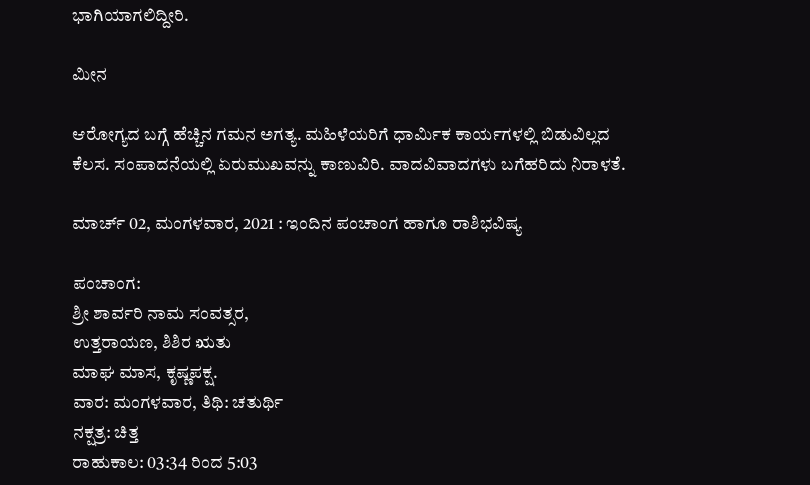ಭಾಗಿಯಾಗಲಿದ್ದೀರಿ.

ಮೀನ

ಆರೋಗ್ಯದ ಬಗ್ಗೆ ಹೆಚ್ಚಿನ ಗಮನ ಅಗತ್ಯ. ಮಹಿಳೆಯರಿಗೆ ಧಾರ್ಮಿಕ ಕಾರ್ಯಗಳಲ್ಲಿ ಬಿಡುವಿಲ್ಲದ ಕೆಲಸ. ಸಂಪಾದನೆಯಲ್ಲಿ ಏರುಮುಖವನ್ನು ಕಾಣುವಿರಿ. ವಾದವಿವಾದಗಳು ಬಗೆಹರಿದು ನಿರಾಳತೆ.

ಮಾರ್ಚ್ 02, ಮಂಗಳವಾರ, 2021 : ಇಂದಿನ ಪಂಚಾಂಗ ಹಾಗೂ ರಾಶಿಭವಿಷ್ಯ

ಪಂಚಾಂಗ:
ಶ್ರೀ ಶಾರ್ವರಿ ನಾಮ ಸಂವತ್ಸರ,
ಉತ್ತರಾಯಣ, ಶಿಶಿರ ಋತು
ಮಾಘ ಮಾಸ, ಕೃಷ್ಣಪಕ್ಷ.
ವಾರ: ಮಂಗಳವಾರ, ತಿಥಿ: ಚತುರ್ಥಿ
ನಕ್ಷತ್ರ: ಚಿತ್ತ
ರಾಹುಕಾಲ: 03:34 ರಿಂದ 5:03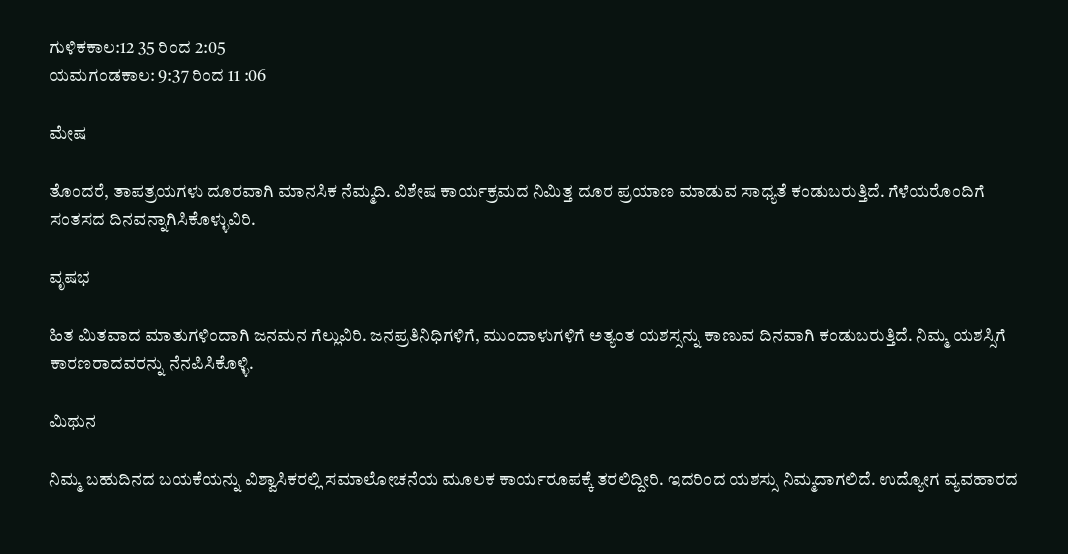ಗುಳಿಕಕಾಲ:12 35 ರಿಂದ 2:05
ಯಮಗಂಡಕಾಲ: 9:37 ರಿಂದ 11 :06

ಮೇಷ

ತೊಂದರೆ, ತಾಪತ್ರಯಗಳು ದೂರವಾಗಿ ಮಾನಸಿಕ ನೆಮ್ಮದಿ. ವಿಶೇಷ ಕಾರ್ಯಕ್ರಮದ ನಿಮಿತ್ತ ದೂರ ಪ್ರಯಾಣ ಮಾಡುವ ಸಾಧ್ಯತೆ ಕಂಡುಬರುತ್ತಿದೆ. ಗೆಳೆಯರೊಂದಿಗೆ ಸಂತಸದ ದಿನವನ್ನಾಗಿಸಿಕೊಳ್ಳುವಿರಿ.

ವೃಷಭ

ಹಿತ ಮಿತವಾದ ಮಾತುಗಳಿಂದಾಗಿ ಜನಮನ ಗೆಲ್ಲುವಿರಿ. ಜನಪ್ರತಿನಿಧಿಗಳಿಗೆ, ಮುಂದಾಳುಗಳಿಗೆ ಅತ್ಯಂತ ಯಶಸ್ಸನ್ನು ಕಾಣುವ ದಿನವಾಗಿ ಕಂಡುಬರುತ್ತಿದೆ. ನಿಮ್ಮ ಯಶಸ್ಸಿಗೆ ಕಾರಣರಾದವರನ್ನು ನೆನಪಿಸಿಕೊಳ್ಳಿ.

ಮಿಥುನ

ನಿಮ್ಮ ಬಹುದಿನದ ಬಯಕೆಯನ್ನು ವಿಶ್ವಾಸಿಕರಲ್ಲಿ ಸಮಾಲೋಚನೆಯ ಮೂಲಕ ಕಾರ್ಯರೂಪಕ್ಕೆ ತರಲಿದ್ದೀರಿ. ಇದರಿಂದ ಯಶಸ್ಸು ನಿಮ್ಮದಾಗಲಿದೆ. ಉದ್ಯೋಗ ವ್ಯವಹಾರದ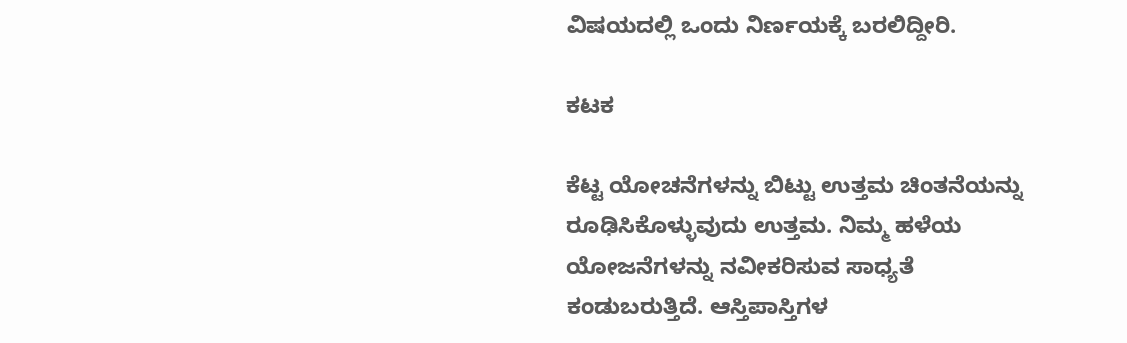ವಿಷಯದಲ್ಲಿ ಒಂದು ನಿರ್ಣಯಕ್ಕೆ ಬರಲಿದ್ದೀರಿ.

ಕಟಕ

ಕೆಟ್ಟ ಯೋಚನೆಗಳನ್ನು ಬಿಟ್ಟು ಉತ್ತಮ ಚಿಂತನೆಯನ್ನು ರೂಢಿಸಿಕೊಳ್ಳುವುದು ಉತ್ತಮ. ನಿಮ್ಮ ಹಳೆಯ ಯೋಜನೆಗಳನ್ನು ನವೀಕರಿಸುವ ಸಾಧ್ಯತೆ ಕಂಡುಬರುತ್ತಿದೆ. ಆಸ್ತಿಪಾಸ್ತಿಗಳ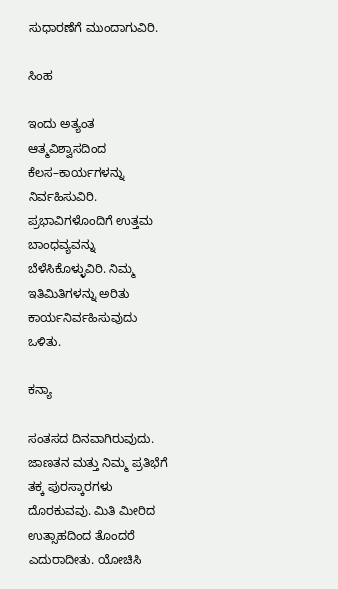ಸುಧಾರಣೆಗೆ ಮುಂದಾಗುವಿರಿ.

ಸಿಂಹ

ಇಂದು ಅತ್ಯಂತ ಆತ್ಮವಿಶ್ವಾಸದಿಂದ ಕೆಲಸ–ಕಾರ್ಯಗಳನ್ನು ನಿರ್ವಹಿಸುವಿರಿ. ಪ್ರಭಾವಿಗಳೊಂದಿಗೆ ಉತ್ತಮ ಬಾಂಧವ್ಯವನ್ನು ಬೆಳೆಸಿಕೊಳ್ಳುವಿರಿ. ನಿಮ್ಮ ಇತಿಮಿತಿಗಳನ್ನು ಅರಿತು ಕಾರ್ಯನಿರ್ವಹಿಸುವುದು ಒಳಿತು.

ಕನ್ಯಾ

ಸಂತಸದ ದಿನವಾಗಿರುವುದು. ಜಾಣತನ ಮತ್ತು ನಿಮ್ಮ ಪ್ರತಿಭೆಗೆ ತಕ್ಕ ಪುರಸ್ಕಾರಗಳು ದೊರಕುವವು. ಮಿತಿ ಮೀರಿದ ಉತ್ಸಾಹದಿಂದ ತೊಂದರೆ ಎದುರಾದೀತು. ಯೋಚಿಸಿ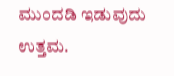ಮುಂದಡಿ ಇಡುವುದು ಉತ್ತಮ.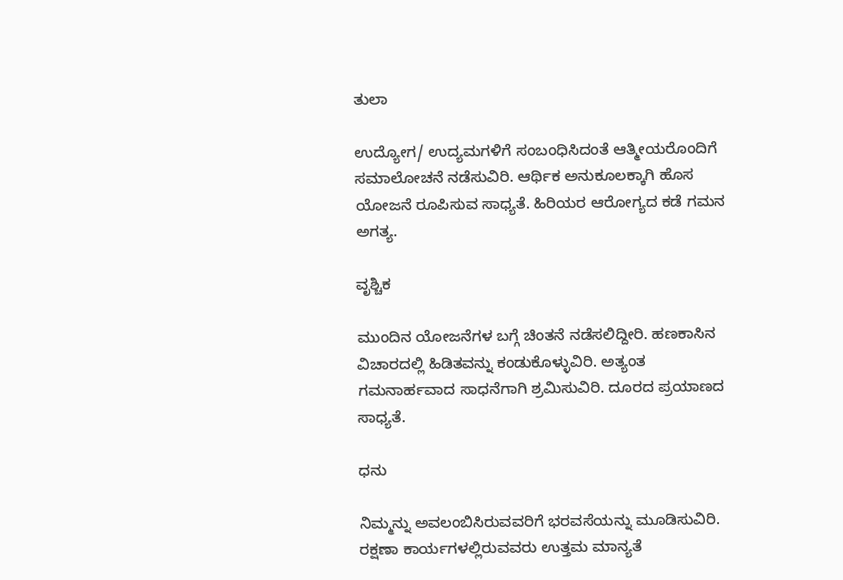ತುಲಾ

ಉದ್ಯೋಗ/ ಉದ್ಯಮಗಳಿಗೆ ಸಂಬಂಧಿಸಿದಂತೆ ಆತ್ಮೀಯರೊಂದಿಗೆ ಸಮಾಲೋಚನೆ ನಡೆಸುವಿರಿ. ಆರ್ಥಿಕ ಅನುಕೂಲಕ್ಕಾಗಿ ಹೊಸ ಯೋಜನೆ ರೂಪಿಸುವ ಸಾಧ್ಯತೆ. ಹಿರಿಯರ ಆರೋಗ್ಯದ ಕಡೆ ಗಮನ ಅಗತ್ಯ.

ವೃಶ್ಚಿಕ

ಮುಂದಿನ ಯೋಜನೆಗಳ ಬಗ್ಗೆ ಚಿಂತನೆ ನಡೆಸಲಿದ್ದೀರಿ. ಹಣಕಾಸಿನ ವಿಚಾರದಲ್ಲಿ ಹಿಡಿತವನ್ನು ಕಂಡುಕೊಳ್ಳುವಿರಿ. ಅತ್ಯಂತ ಗಮನಾರ್ಹವಾದ ಸಾಧನೆಗಾಗಿ ಶ್ರಮಿಸುವಿರಿ. ದೂರದ ಪ್ರಯಾಣದ ಸಾಧ್ಯತೆ.

ಧನು

ನಿಮ್ಮನ್ನು ಅವಲಂಬಿಸಿರುವವರಿಗೆ ಭರವಸೆಯನ್ನು ಮೂಡಿಸುವಿರಿ. ರಕ್ಷಣಾ ಕಾರ್ಯಗಳಲ್ಲಿರುವವರು ಉತ್ತಮ ಮಾನ್ಯತೆ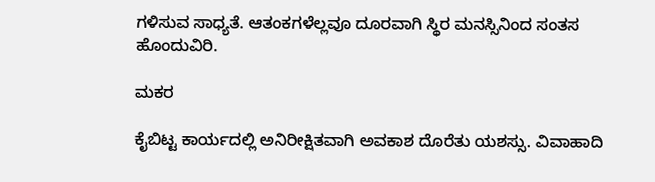ಗಳಿಸುವ ಸಾಧ್ಯತೆ. ಆತಂಕಗಳೆಲ್ಲವೂ ದೂರವಾಗಿ ಸ್ಥಿರ ಮನಸ್ಸಿನಿಂದ ಸಂತಸ ಹೊಂದುವಿರಿ.

ಮಕರ

ಕೈಬಿಟ್ಟ ಕಾರ್ಯದಲ್ಲಿ ಅನಿರೀಕ್ಷಿತವಾಗಿ ಅವಕಾಶ ದೊರೆತು ಯಶಸ್ಸು. ವಿವಾಹಾದಿ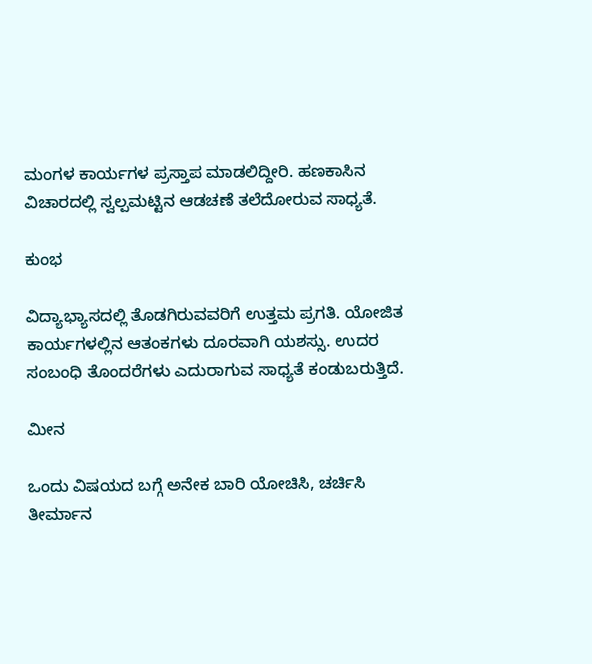ಮಂಗಳ ಕಾರ್ಯಗಳ ಪ್ರಸ್ತಾಪ ಮಾಡಲಿದ್ದೀರಿ. ಹಣಕಾಸಿನ ವಿಚಾರದಲ್ಲಿ ಸ್ವಲ್ಪಮಟ್ಟಿನ ಆಡಚಣೆ ತಲೆದೋರುವ ಸಾಧ್ಯತೆ.

ಕುಂಭ

ವಿದ್ಯಾಭ್ಯಾಸದಲ್ಲಿ ತೊಡಗಿರುವವರಿಗೆ ಉತ್ತಮ ಪ್ರಗತಿ. ಯೋಜಿತ ಕಾರ್ಯಗಳಲ್ಲಿನ ಆತಂಕಗಳು ದೂರವಾಗಿ ಯಶಸ್ಸು. ಉದರ ಸಂಬಂಧಿ ತೊಂದರೆಗಳು ಎದುರಾಗುವ ಸಾಧ್ಯತೆ ಕಂಡುಬರುತ್ತಿದೆ.

ಮೀನ

ಒಂದು ವಿಷಯದ ಬಗ್ಗೆ ಅನೇಕ ಬಾರಿ ಯೋಚಿಸಿ, ಚರ್ಚಿಸಿ ತೀರ್ಮಾನ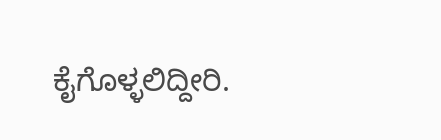ಕೈಗೊಳ್ಳಲಿದ್ದೀರಿ.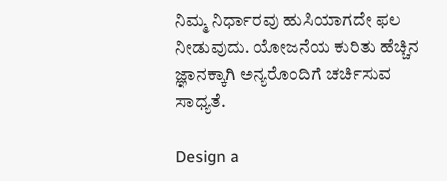ನಿಮ್ಮ ನಿರ್ಧಾರವು ಹುಸಿಯಾಗದೇ ಫಲ ನೀಡುವುದು. ಯೋಜನೆಯ ಕುರಿತು ಹೆಚ್ಚಿನ ಜ್ಞಾನಕ್ಕಾಗಿ ಅನ್ಯರೊಂದಿಗೆ ಚರ್ಚಿಸುವ ಸಾಧ್ಯತೆ.

Design a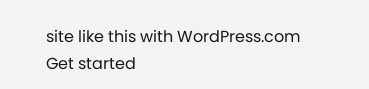site like this with WordPress.com
Get started